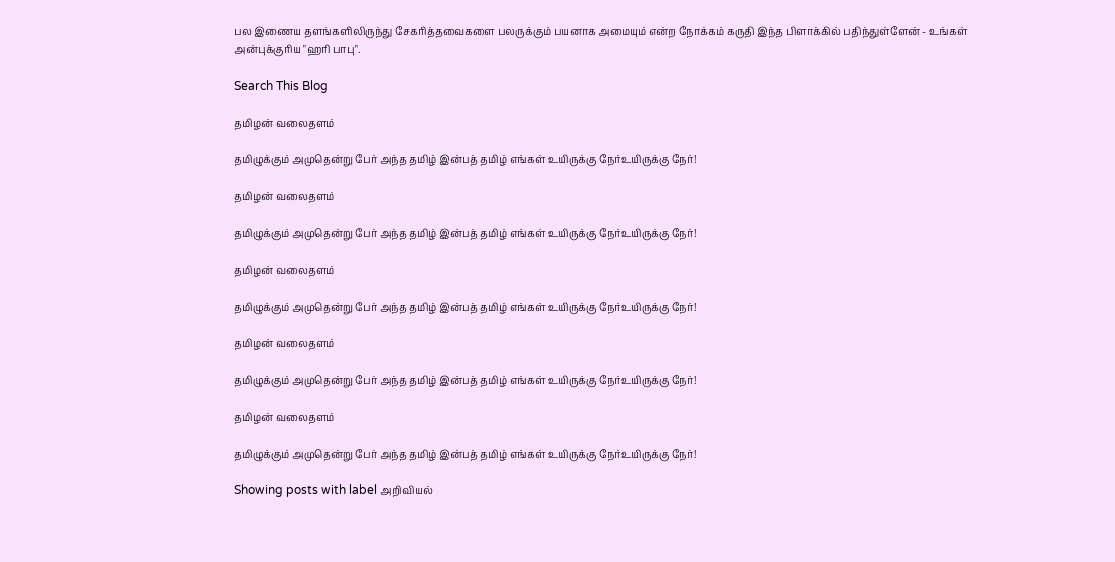பல இணைய தளங்களிலிருந்து சேகரித்தவைகளை பலருக்கும் பயனாக அமையும் என்ற நோக்கம் கருதி இந்த பிளாக்கில் பதிந்துள்ளேன் - உங்கள் அன்புக்குரிய "ஹரி பாபு".

Search This Blog

தமிழன் வலைதளம்

தமிழுக்கும் அமுதென்று பேர் அந்த தமிழ் இன்பத் தமிழ் எங்கள் உயிருக்கு நேர்உயிருக்கு நேர்!

தமிழன் வலைதளம்

தமிழுக்கும் அமுதென்று பேர் அந்த தமிழ் இன்பத் தமிழ் எங்கள் உயிருக்கு நேர்உயிருக்கு நேர்!

தமிழன் வலைதளம்

தமிழுக்கும் அமுதென்று பேர் அந்த தமிழ் இன்பத் தமிழ் எங்கள் உயிருக்கு நேர்உயிருக்கு நேர்!

தமிழன் வலைதளம்

தமிழுக்கும் அமுதென்று பேர் அந்த தமிழ் இன்பத் தமிழ் எங்கள் உயிருக்கு நேர்உயிருக்கு நேர்!

தமிழன் வலைதளம்

தமிழுக்கும் அமுதென்று பேர் அந்த தமிழ் இன்பத் தமிழ் எங்கள் உயிருக்கு நேர்உயிருக்கு நேர்!

Showing posts with label அறிவியல்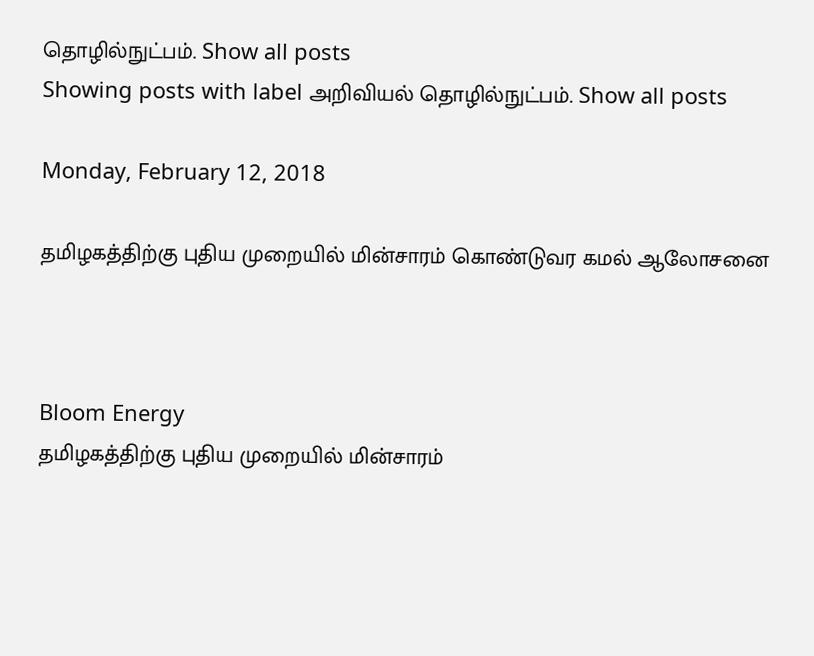தொழில்நுட்பம். Show all posts
Showing posts with label அறிவியல் தொழில்நுட்பம். Show all posts

Monday, February 12, 2018

தமிழகத்திற்கு புதிய முறையில் மின்சாரம் கொண்டுவர கமல் ஆலோசனை



Bloom Energy
தமிழகத்திற்கு புதிய முறையில் மின்சாரம்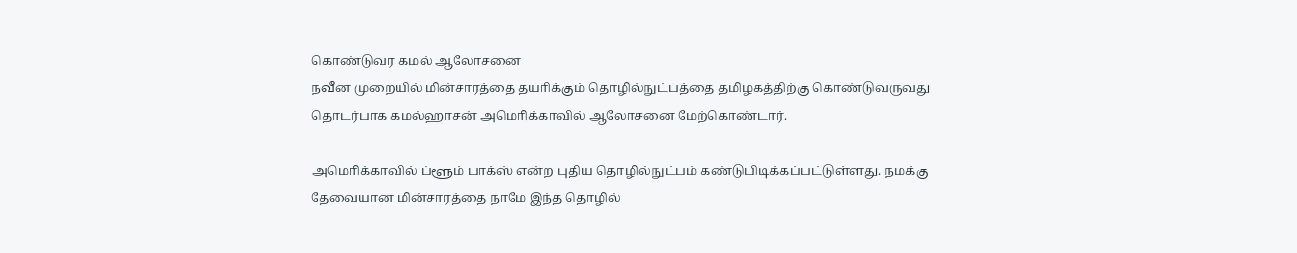கொண்டுவர கமல் ஆலோசனை
நவீன முறையில் மின்சாரத்தை தயாிக்கும் தொழில்நுட்பத்தை தமிழகத்திற்கு கொண்டுவருவது தொடர்பாக கமல்ஹாசன் அமொிக்காவில் ஆலோசனை மேற்கொண்டார்.

அமொிக்காவில் ப்ளூம் பாக்ஸ் என்ற புதிய தொழில்நுட்பம் கண்டுபிடிக்கப்பட்டுள்ளது. நமக்கு தேவையான மின்சாரத்தை நாமே இந்த தொழில்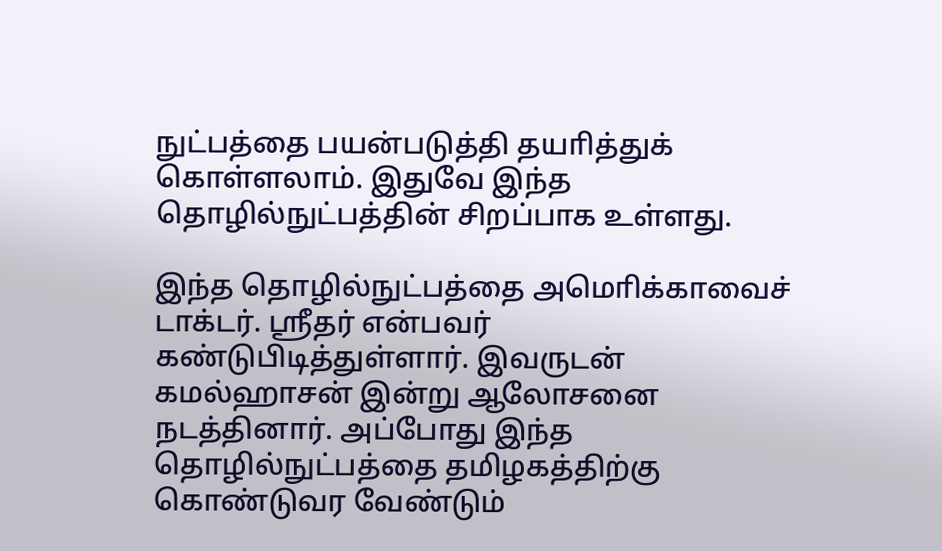நுட்பத்தை பயன்படுத்தி தயாித்துக் கொள்ளலாம். இதுவே இந்த தொழில்நுட்பத்தின் சிறப்பாக உள்ளது.

இந்த தொழில்நுட்பத்தை அமொிக்காவைச் டாக்டர். ஸ்ரீதர் என்பவர் கண்டுபிடித்துள்ளார். இவருடன் கமல்ஹாசன் இன்று ஆலோசனை நடத்தினார். அப்போது இந்த தொழில்நுட்பத்தை தமிழகத்திற்கு கொண்டுவர வேண்டும்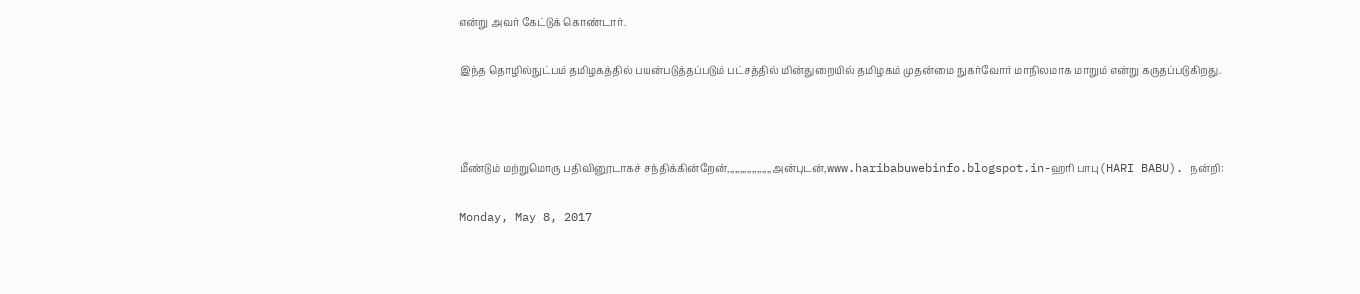என்று அவர் கேட்டுக் கொண்டார்.

இந்த தொழில்நுட்பம் தமிழகத்தில் பயன்படுத்தப்படும் பட்சத்தில் மின்துறையில் தமிழகம் முதன்மை நுகர்வோர் மாநிலமாக மாறும் என்று கருதப்படுகிறது.



மீண்டும் மற்றுமொரு பதிவினூடாகச் சந்திக்கின்றேன்,,,,,,,,,,,,,,,,,,அன்புடன்,www.haribabuwebinfo.blogspot.in-ஹரி பாபு(HARI BABU). நன்றி:

Monday, May 8, 2017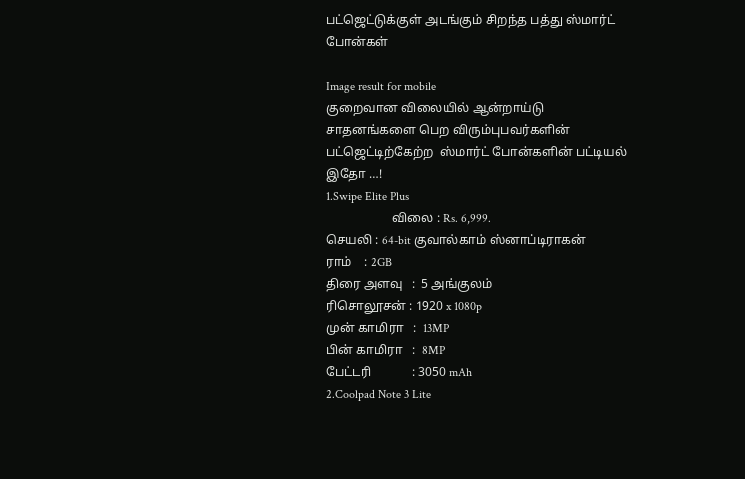பட்ஜெட்டுக்குள் அடங்கும் சிறந்த பத்து ஸ்மார்ட் போன்கள்

Image result for mobile
குறைவான விலையில் ஆன்றாய்டு சாதனங்களை பெற விரும்புபவர்களின் பட்ஜெட்டிற்கேற்ற  ஸ்மார்ட் போன்களின் பட்டியல் இதோ …!
1.Swipe Elite Plus
                     விலை : Rs. 6,999.
செயலி : 64-bit குவால்காம் ஸ்னாப்டிராகன்
ராம்    : 2GB
திரை அளவு   :  5 அங்குலம்
ரிசொலூசன் : 1920 x 1080p
முன் காமிரா   :  13MP
பின் காமிரா   :  8MP
பேட்டரி             : 3050 mAh
2.Coolpad Note 3 Lite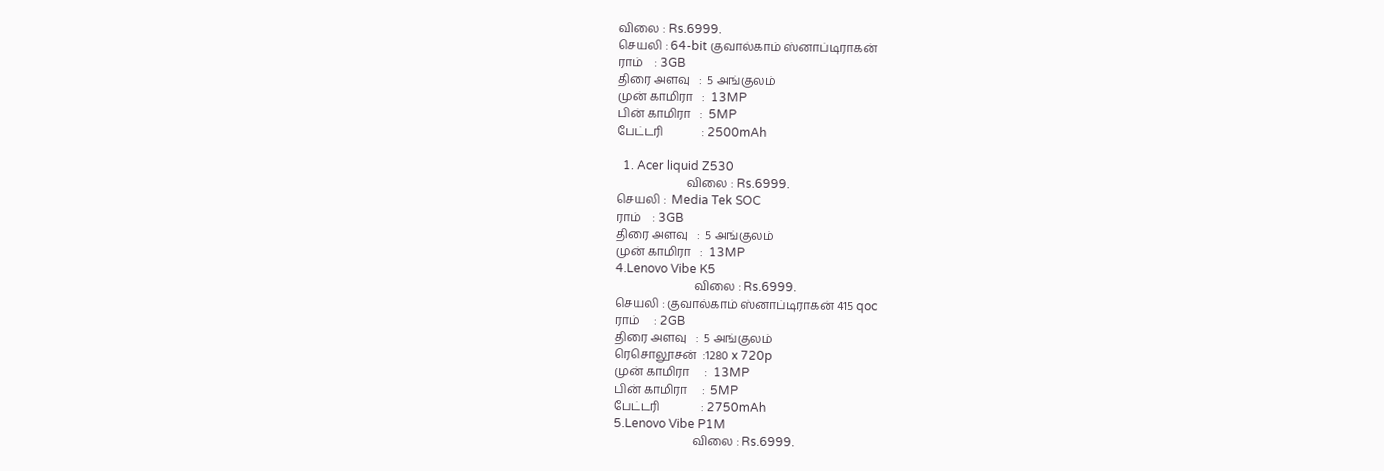விலை : Rs.6999.
செயலி : 64-bit குவால்காம் ஸ்னாப்டிராகன்
ராம்    : 3GB
திரை அளவு   :  5 அங்குலம்
முன் காமிரா   :  13MP
பின் காமிரா   :  5MP
பேட்டரி             : 2500mAh

  1. Acer liquid Z530
                        விலை : Rs.6999.
செயலி :  Media Tek SOC
ராம்    : 3GB
திரை அளவு   :  5 அங்குலம்
முன் காமிரா   :  13MP
4.Lenovo Vibe K5
                           விலை : Rs.6999.
செயலி : குவால்காம் ஸ்னாப்டிராகன் 415 qoc
ராம்     : 2GB
திரை அளவு   :  5 அங்குலம்
ரெசொலூசன்  :1280 x 720p
முன் காமிரா     :  13MP
பின் காமிரா     :  5MP
பேட்டரி              : 2750mAh
5.Lenovo Vibe P1M
                           விலை : Rs.6999.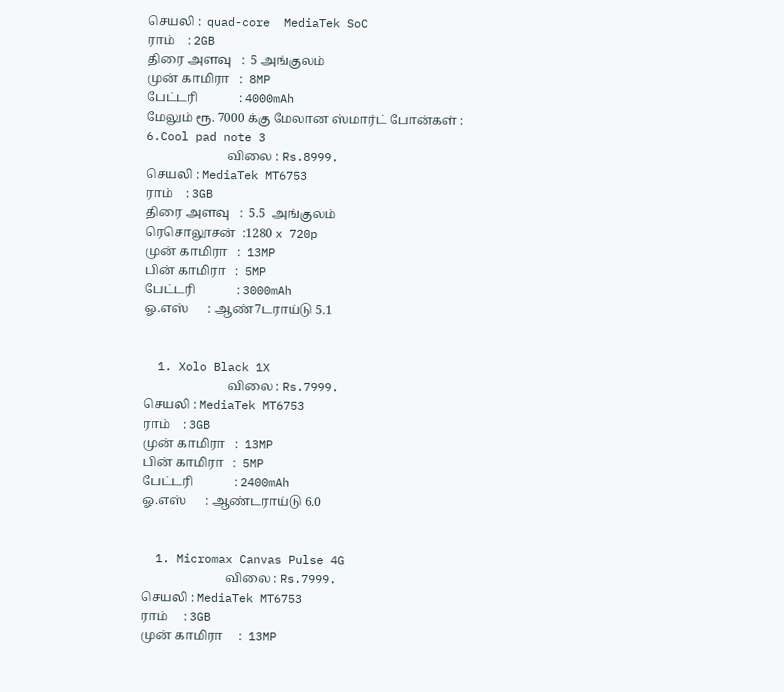செயலி :  quad-core  MediaTek SoC
ராம்    : 2GB
திரை அளவு   :  5 அங்குலம்
முன் காமிரா   :  8MP
பேட்டரி             : 4000mAh
மேலும் ரூ. 7000 க்கு மேலான ஸ்மார்ட் போன்கள் :
6.Cool pad note 3
                          விலை : Rs.8999.
செயலி : MediaTek MT6753
ராம்    : 3GB
திரை அளவு   :  5.5  அங்குலம்
ரெசொலூசன்  :1280 x 720p
முன் காமிரா   :  13MP
பின் காமிரா   :  5MP
பேட்டரி             : 3000mAh
ஓ.எஸ்      : ஆண்7டராய்டு 5.1


  1. Xolo Black 1X
                           விலை : Rs.7999.
செயலி : MediaTek MT6753
ராம்    : 3GB
முன் காமிரா   :  13MP
பின் காமிரா   :  5MP
பேட்டரி             : 2400mAh
ஓ.எஸ்      : ஆண்டராய்டு 6.0


  1. Micromax Canvas Pulse 4G
                           விலை : Rs.7999.
செயலி : MediaTek MT6753
ராம்     : 3GB
முன் காமிரா     :  13MP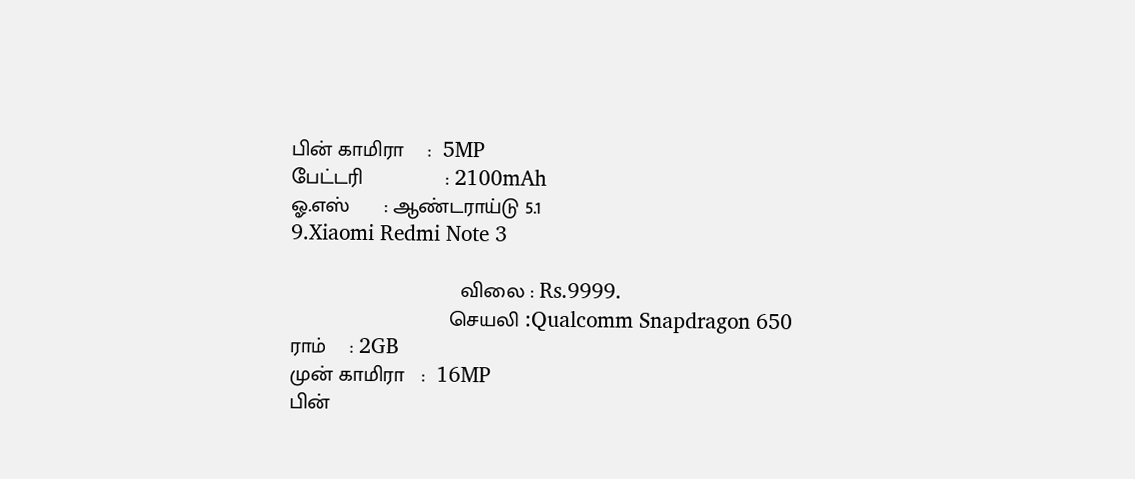பின் காமிரா    :  5MP
பேட்டரி              : 2100mAh
ஓ.எஸ்      : ஆண்டராய்டு 5.1
9.Xiaomi Redmi Note 3

                             விலை : Rs.9999.
                           செயலி :Qualcomm Snapdragon 650
ராம்    : 2GB
முன் காமிரா   :  16MP
பின்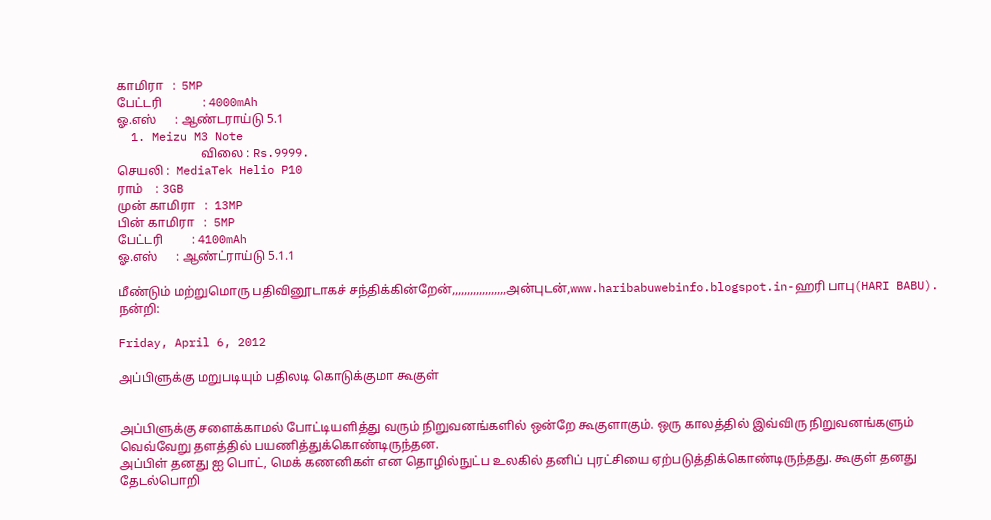காமிரா   :  5MP
பேட்டரி             : 4000mAh
ஓ.எஸ்      : ஆண்டராய்டு 5.1
  1. Meizu M3 Note
                           விலை : Rs.9999.
செயலி :  MediaTek Helio P10
ராம்    : 3GB
முன் காமிரா   :  13MP
பின் காமிரா   :  5MP
பேட்டரி         : 4100mAh
ஓ.எஸ்      : ஆண்ட்ராய்டு 5.1.1

மீண்டும் மற்றுமொரு பதிவினூடாகச் சந்திக்கின்றேன்,,,,,,,,,,,,,,,,,,அன்புடன்,www.haribabuwebinfo.blogspot.in-ஹரி பாபு(HARI BABU). நன்றி:

Friday, April 6, 2012

அப்பிளுக்கு மறுபடியும் பதிலடி கொடுக்குமா கூகுள்


அப்பிளுக்கு சளைக்காமல் போட்டியளித்து வரும் நிறுவனங்களில் ஒன்றே கூகுளாகும். ஒரு காலத்தில் இவ்விரு நிறுவனங்களும் வெவ்வேறு தளத்தில் பயணித்துக்கொண்டிருந்தன.
அப்பிள் தனது ஐ பொட், மெக் கணனிகள் என தொழில்நுட்ப உலகில் தனிப் புரட்சியை ஏற்படுத்திக்கொண்டிருந்தது. கூகுள் தனது தேடல்பொறி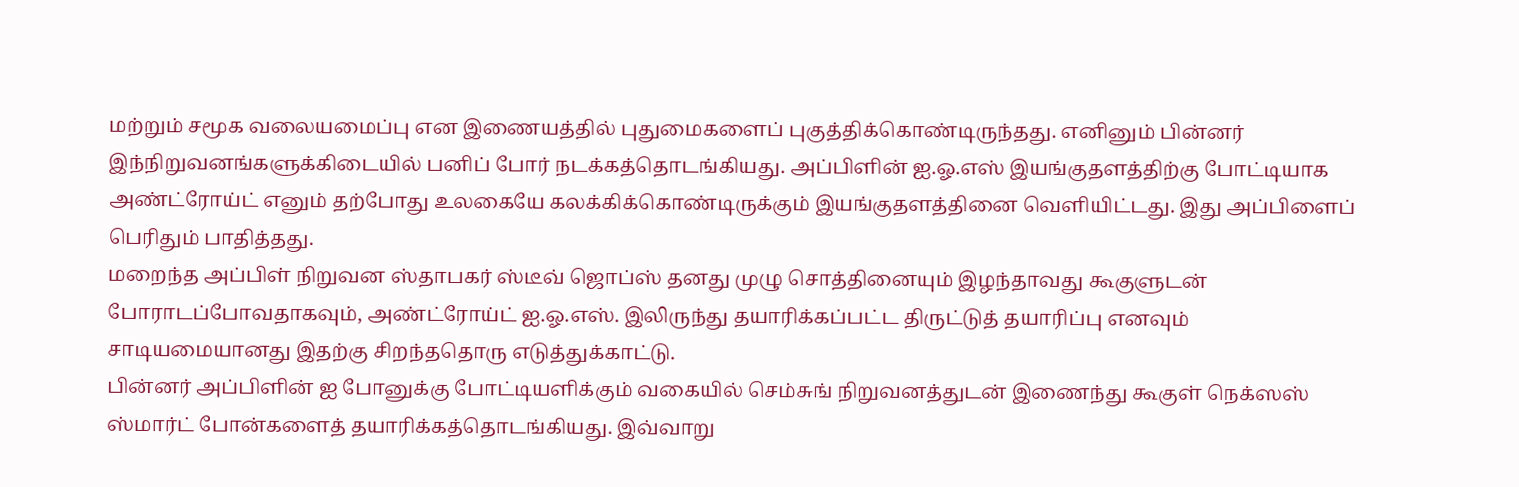மற்றும் சமூக வலையமைப்பு என இணையத்தில் புதுமைகளைப் புகுத்திக்கொண்டிருந்தது. எனினும் பின்னர் இந்நிறுவனங்களுக்கிடையில் பனிப் போர் நடக்கத்தொடங்கியது. அப்பிளின் ஐ.ஓ.எஸ் இயங்குதளத்திற்கு போட்டியாக அண்ட்ரோய்ட் எனும் தற்போது உலகையே கலக்கிக்கொண்டிருக்கும் இயங்குதளத்தினை வெளியிட்டது. இது அப்பிளைப் பெரிதும் பாதித்தது.
மறைந்த அப்பிள் நிறுவன ஸ்தாபகர் ஸ்டீவ் ஜொப்ஸ் தனது முழு சொத்தினையும் இழந்தாவது கூகுளுடன் போராடப்போவதாகவும், அண்ட்ரோய்ட் ஐ.ஓ.எஸ். இலிருந்து தயாரிக்கப்பட்ட திருட்டுத் தயாரிப்பு எனவும் சாடியமையானது இதற்கு சிறந்ததொரு எடுத்துக்காட்டு.
பின்னர் அப்பிளின் ஐ போனுக்கு போட்டியளிக்கும் வகையில் செம்சுங் நிறுவனத்துடன் இணைந்து கூகுள் நெக்ஸஸ் ஸ்மார்ட் போன்களைத் தயாரிக்கத்தொடங்கியது. இவ்வாறு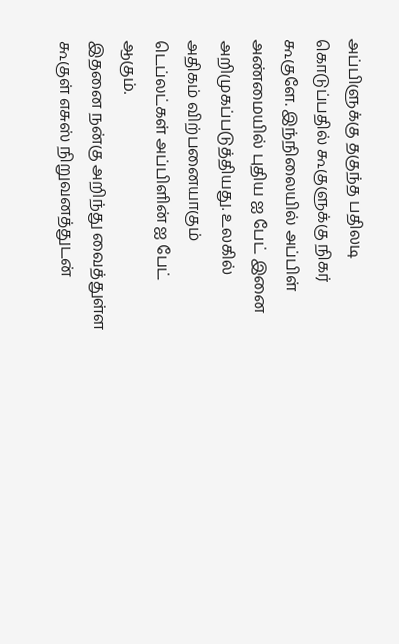அப்பிளுக்கு தகுந்த பதிலடி கொடுப்பதில் கூகுளுக்கு நிகர் கூகுளே. இந்நிலையில் அப்பிள் அண்மையில் புதிய ஐ பேட் இனை அறிமுகப்படுத்தியது. உலகில் அதிகம் விற்பனையாகும் டெப்லட்கள் அப்பிளின் ஐ பேட் ஆகும்.
இதனை நன்கு அறிந்து வைத்துள்ள கூகுள் எசுஸ் நிறுவனத்துடன்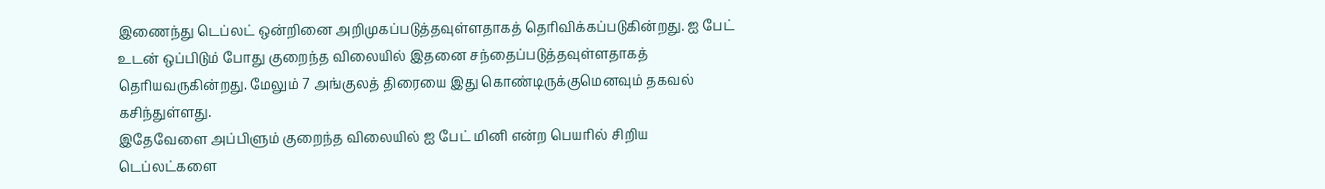இணைந்து டெப்லட் ஒன்றினை அறிமுகப்படுத்தவுள்ளதாகத் தெரிவிக்கப்படுகின்றது. ஐ பேட் உடன் ஒப்பிடும் போது குறைந்த விலையில் இதனை சந்தைப்படுத்தவுள்ளதாகத் தெரியவருகின்றது. மேலும் 7 அங்குலத் திரையை இது கொண்டிருக்குமெனவும் தகவல் கசிந்துள்ளது.
இதேவேளை அப்பிளும் குறைந்த விலையில் ஐ பேட் மினி என்ற பெயரில் சிறிய டெப்லட்களை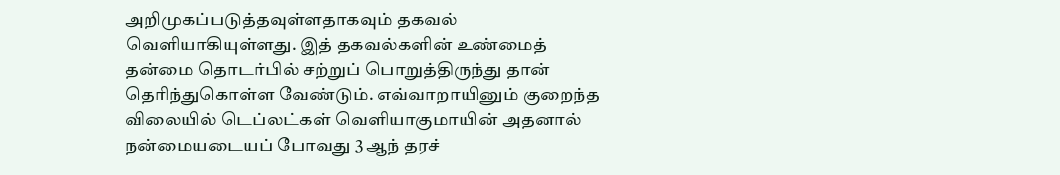அறிமுகப்படுத்தவுள்ளதாகவும் தகவல் வெளியாகியுள்ளது. இத் தகவல்களின் உண்மைத் தன்மை தொடர்பில் சற்றுப் பொறுத்திருந்து தான் தெரிந்துகொள்ள வேண்டும். எவ்வாறாயினும் குறைந்த விலையில் டெப்லட்கள் வெளியாகுமாயின் அதனால் நன்மையடையப் போவது 3 ஆந் தரச்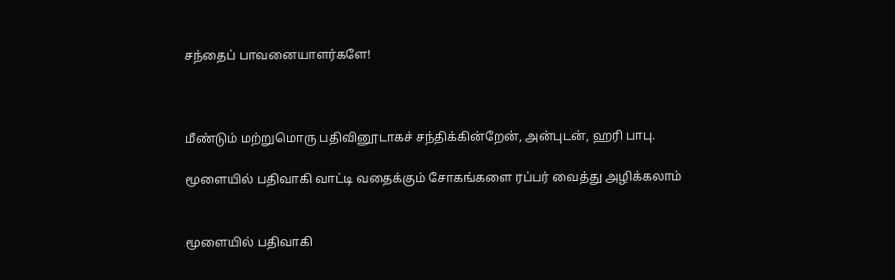சந்தைப் பாவனையாளர்களே!



மீண்டும் மற்றுமொரு பதிவினூடாகச் சந்திக்கின்றேன், அன்புடன், ஹரி பாபு.

மூளையில் பதிவாகி வாட்டி வதைக்கும் சோகங்களை ரப்பர் வைத்து அழிக்கலாம்


மூளையில் பதிவாகி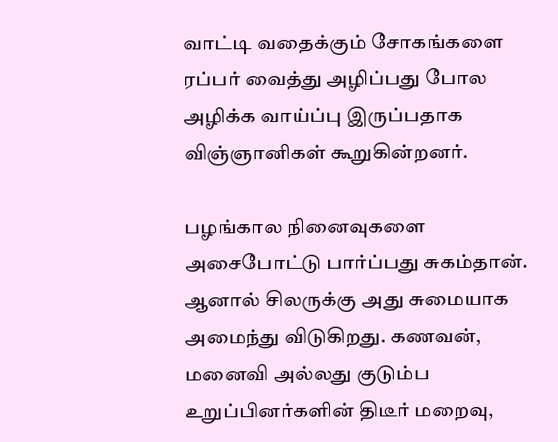வாட்டி வதைக்கும் சோகங்களை ரப்பர் வைத்து அழிப்பது போல அழிக்க வாய்ப்பு இருப்பதாக விஞ்ஞானிகள் கூறுகின்றனர்.

பழங்கால நினைவுகளை அசைபோட்டு பார்ப்பது சுகம்தான். ஆனால் சிலருக்கு அது சுமையாக அமைந்து விடுகிறது. கணவன், மனைவி அல்லது குடும்ப உறுப்பினர்களின் திடீர் மறைவு,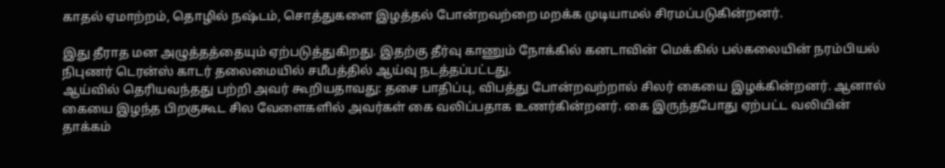காதல் ஏமாற்றம், தொழில் நஷ்டம், சொத்துகளை இழத்தல் போன்றவற்றை மறக்க முடியாமல் சிரமப்படுகின்றனர்.

இது தீராத மன அழுத்தத்தையும் ஏற்படுத்துகிறது. இதற்கு தீர்வு காணும் நோக்கில் கனடாவின் மெக்கில் பல்கலையின் நரம்பியல் நிபுணர் டெரன்ஸ் காடர் தலைமையில் சமீபத்தில் ஆய்வு நடத்தப்பட்டது.
ஆய்வில் தெரியவந்தது பற்றி அவர் கூறியதாவது: தசை பாதிப்பு, விபத்து போன்றவற்றால் சிலர் கையை இழக்கின்றனர். ஆனால் கையை இழந்த பிறகுகூட சில வேளைகளில் அவர்கள் கை வலிப்பதாக உணர்கின்றனர். கை இருந்தபோது ஏற்பட்ட வலியின் தாக்கம்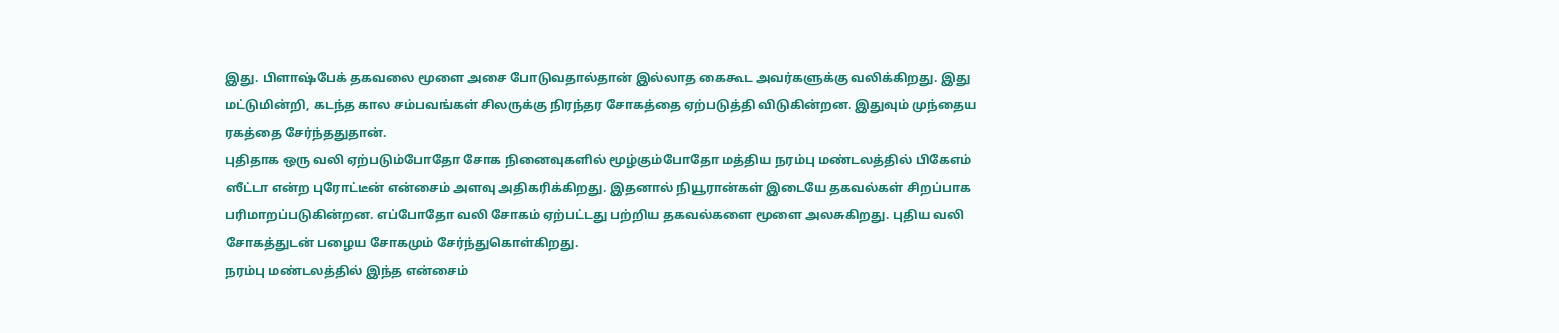இது. பிளாஷ்பேக் தகவலை மூளை அசை போடுவதால்தான் இல்லாத கைகூட அவர்களுக்கு வலிக்கிறது. இது மட்டுமின்றி, கடந்த கால சம்பவங்கள் சிலருக்கு நிரந்தர சோகத்தை ஏற்படுத்தி விடுகின்றன. இதுவும் முந்தைய ரகத்தை சேர்ந்ததுதான்.
புதிதாக ஒரு வலி ஏற்படும்போதோ சோக நினைவுகளில் மூழ்கும்போதோ மத்திய நரம்பு மண்டலத்தில் பிகேஎம் ஸீட்டா என்ற புரோட்டீன் என்சைம் அளவு அதிகரிக்கிறது. இதனால் நியூரான்கள் இடையே தகவல்கள் சிறப்பாக பரிமாறப்படுகின்றன. எப்போதோ வலி சோகம் ஏற்பட்டது பற்றிய தகவல்களை மூளை அலசுகிறது. புதிய வலி சோகத்துடன் பழைய சோகமும் சேர்ந்துகொள்கிறது.
நரம்பு மண்டலத்தில் இந்த என்சைம்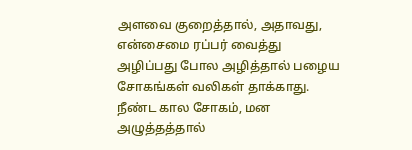அளவை குறைத்தால், அதாவது, என்சைமை ரப்பர் வைத்து அழிப்பது போல அழித்தால் பழைய சோகங்கள் வலிகள் தாக்காது. நீண்ட கால சோகம், மன அழுத்தத்தால்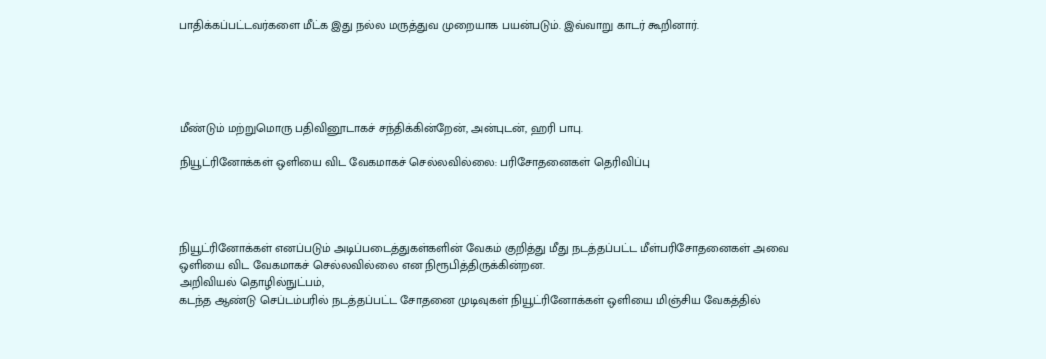பாதிக்கப்பட்டவர்களை மீட்க இது நல்ல மருத்துவ முறையாக பயன்படும். இவ்வாறு காடர் கூறினார்.





மீண்டும் மற்றுமொரு பதிவினூடாகச் சந்திக்கின்றேன், அன்புடன், ஹரி பாபு.

நியூட்ரினோக்கள் ஒளியை விட வேகமாகச் செல்லவில்லை: பரிசோதனைகள் தெரிவிப்பு




நியூட்ரினோக்கள் எனப்படும் அடிப்படைத்துகள்களின் வேகம் குறித்து மீது நடத்தப்பட்ட மீள்பரிசோதனைகள் அவை ஒளியை விட வேகமாகச் செல்லவில்லை என நிரூபித்திருக்கின்றன.
அறிவியல் தொழில்நுட்பம்,
கடந்த ஆண்டு செப்டம்பரில் நடத்தப்பட்ட சோதனை முடிவுகள் நியூட்ரினோக்கள் ஒளியை மிஞ்சிய வேகத்தில்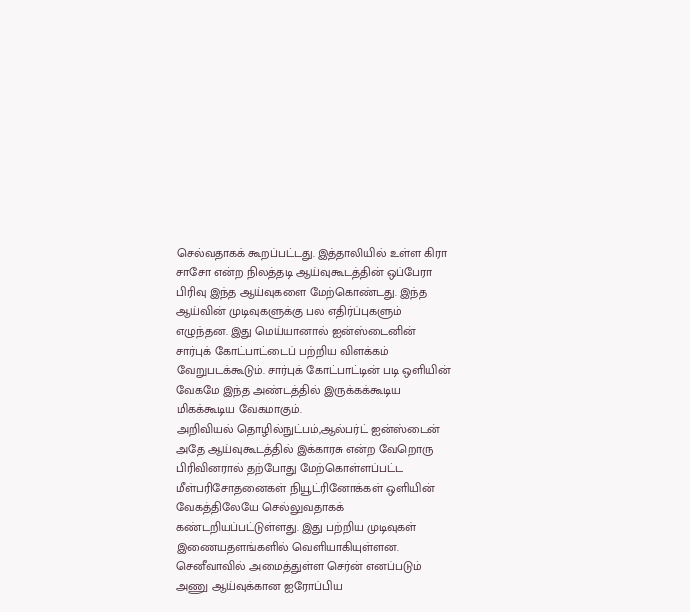செல்வதாகக் கூறப்பட்டது. இத்தாலியில் உள்ள கிரா சாசோ என்ற நிலத்தடி ஆய்வுகூடத்தின் ஒப்பேரா பிரிவு இந்த ஆய்வுகளை மேற்கொண்டது. இந்த ஆய்வின் முடிவுகளுக்கு பல எதிர்ப்புகளும் எழுந்தன. இது மெய்யானால் ஐன்ஸ்டைனின் சார்புக் கோட்பாட்டைப் பற்றிய விளக்கம் வேறுபடக்கூடும். சார்புக் கோட்பாட்டின் படி ஒளியின் வேகமே இந்த அண்டத்தில் இருக்கக்கூடிய மிகக்கூடிய வேகமாகும்.
அறிவியல் தொழில்நுட்பம்,ஆல்பர்ட் ஐன்ஸ்டைன்
அதே ஆய்வுகூடத்தில் இக்காரசு என்ற வேறொரு பிரிவினரால் தற்போது மேற்கொள்ளப்பட்ட மீள்பரிசோதனைகள் நியூட்ரினோக்கள் ஒளியின் வேகத்திலேயே செல்லுவதாகக் கண்டறியப்பட்டுள்ளது. இது பற்றிய முடிவுகள் இணையதளங்களில் வெளியாகியுள்ளன. செனீவாவில் அமைத்துள்ள செர்ன் எனப்படும் அணு ஆய்வுக்கான ஐரோப்பிய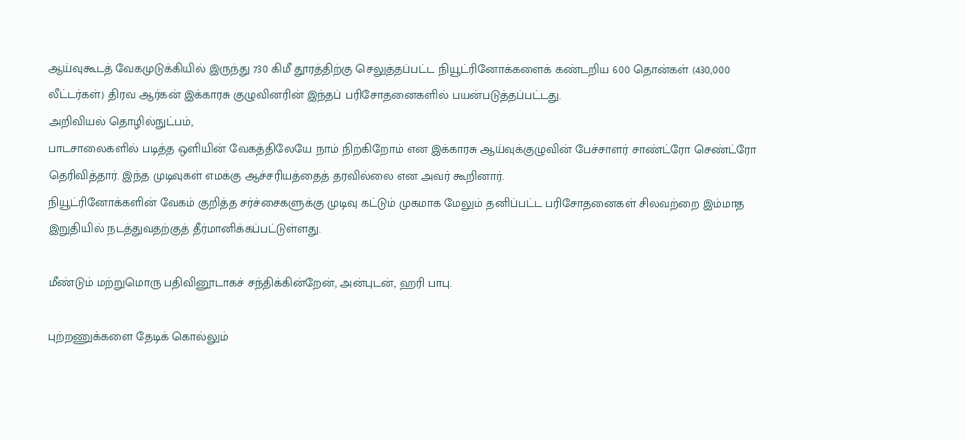ஆய்வுகூடத் வேகமுடுக்கியில் இருந்து 730 கிமீ தூரத்திற்கு செலுத்தப்பட்ட நியூட்ரினோக்களைக் கண்டறிய 600 தொன்கள் (430,000 லீட்டர்கள்) திரவ ஆர்கன் இக்காரசு குழுவினரின் இந்தப் பரிசோதனைகளில் பயன்படுத்தப்பட்டது.
அறிவியல் தொழில்நுட்பம்,
பாடசாலைகளில் படித்த ஒளியின் வேகத்திலேயே நாம் நிற்கிறோம் என இக்காரசு ஆய்வுக்குழுவின் பேச்சாளர் சாண்ட்ரோ செண்ட்ரோ தெரிவித்தார். இந்த முடிவுகள் எமக்கு ஆச்சரியத்தைத் தரவில்லை என அவர் கூறினார்.
நியூட்ரினோக்களின் வேகம் குறித்த சர்ச்சைகளுக்கு முடிவு கட்டும் முகமாக மேலும் தனிப்பட்ட பரிசோதனைகள் சிலவற்றை இம்மாத இறுதியில் நடத்துவதற்குத் தீர்மானிக்கப்பட்டுள்ளது.

மீண்டும் மற்றுமொரு பதிவினூடாகச் சந்திக்கின்றேன், அன்புடன், ஹரி பாபு.

புற்றணுக்களை தேடிக் கொல்லும்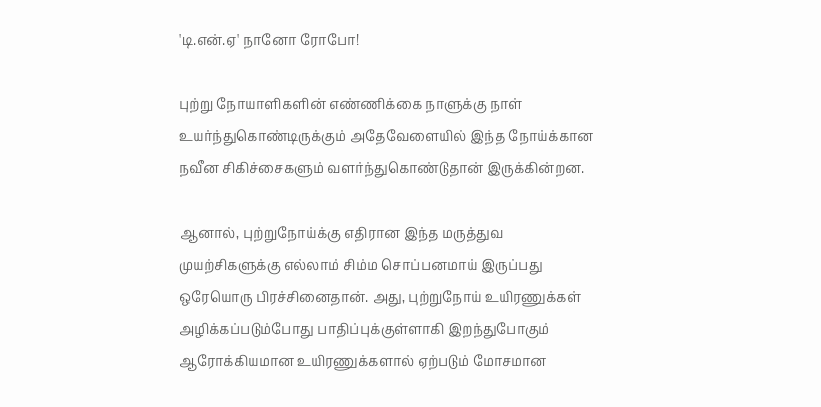'டி.என்.ஏ' நானோ ரோபோ!

புற்று நோயாளிகளின் எண்ணிக்கை நாளுக்கு நாள் உயர்ந்துகொண்டிருக்கும் அதேவேளையில் இந்த நோய்க்கான நவீன சிகிச்சைகளும் வளர்ந்துகொண்டுதான் இருக்கின்றன.

ஆனால், புற்றுநோய்க்கு எதிரான இந்த மருத்துவ முயற்சிகளுக்கு எல்லாம் சிம்ம சொப்பனமாய் இருப்பது ஒரேயொரு பிரச்சினைதான். அது, புற்றுநோய் உயிரணுக்கள் அழிக்கப்படும்போது பாதிப்புக்குள்ளாகி இறந்துபோகும் ஆரோக்கியமான உயிரணுக்களால் ஏற்படும் மோசமான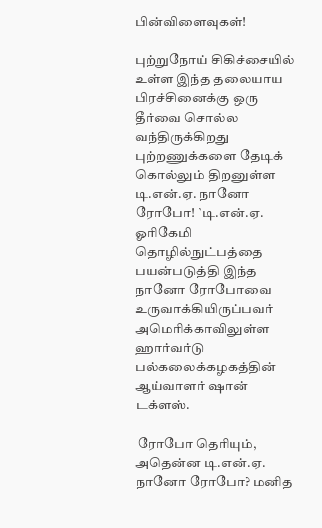பின்விளைவுகள்!

புற்றுநோய் சிகிச்சையில் உள்ள இந்த தலையாய பிரச்சினைக்கு ஒரு தீர்வை சொல்ல வந்திருக்கிறது புற்றணுக்களை தேடிக் கொல்லும் திறனுள்ள டி.என்.ஏ. நானோ ரோபோ! `டி.என்.ஏ. ஓரிகேமி தொழில்நுட்பத்தை பயன்படுத்தி இந்த நானோ ரோபோவை உருவாக்கியிருப்பவர் அமெரிக்காவிலுள்ள ஹார்வர்டு பல்கலைக்கழகத்தின் ஆய்வாளர் ஷான் டக்ளஸ்.

 ரோபோ தெரியும், அதென்ன டி.என்.ஏ. நானோ ரோபோ? மனித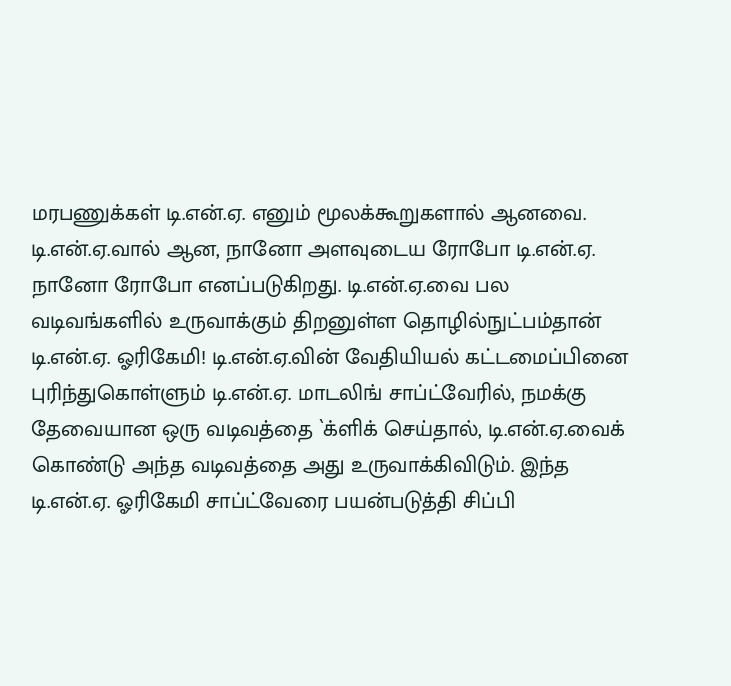மரபணுக்கள் டி.என்.ஏ. எனும் மூலக்கூறுகளால் ஆனவை. டி.என்.ஏ.வால் ஆன, நானோ அளவுடைய ரோபோ டி.என்.ஏ. நானோ ரோபோ எனப்படுகிறது. டி.என்.ஏ.வை பல வடிவங்களில் உருவாக்கும் திறனுள்ள தொழில்நுட்பம்தான் டி.என்.ஏ. ஓரிகேமி! டி.என்.ஏ.வின் வேதியியல் கட்டமைப்பினை புரிந்துகொள்ளும் டி.என்.ஏ. மாடலிங் சாப்ட்வேரில், நமக்கு தேவையான ஒரு வடிவத்தை `க்ளிக் செய்தால், டி.என்.ஏ.வைக் கொண்டு அந்த வடிவத்தை அது உருவாக்கிவிடும். இந்த டி.என்.ஏ. ஓரிகேமி சாப்ட்வேரை பயன்படுத்தி சிப்பி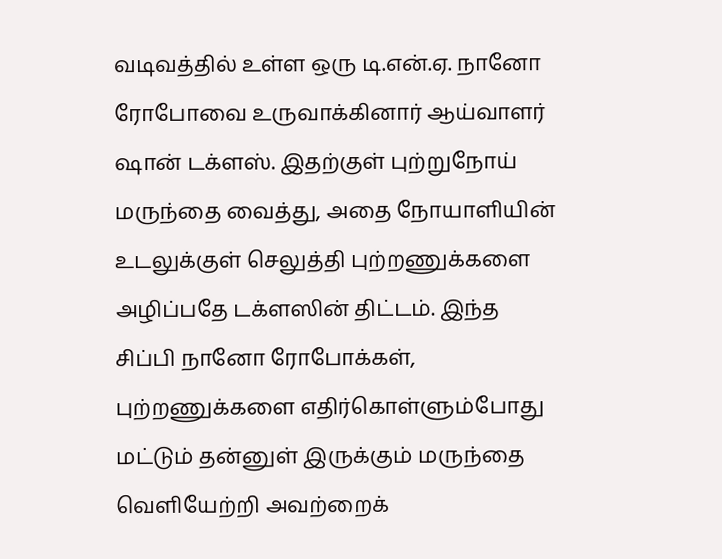வடிவத்தில் உள்ள ஒரு டி.என்.ஏ. நானோ ரோபோவை உருவாக்கினார் ஆய்வாளர் ஷான் டக்ளஸ். இதற்குள் புற்றுநோய் மருந்தை வைத்து, அதை நோயாளியின் உடலுக்குள் செலுத்தி புற்றணுக்களை அழிப்பதே டக்ளஸின் திட்டம். இந்த சிப்பி நானோ ரோபோக்கள், புற்றணுக்களை எதிர்கொள்ளும்போது மட்டும் தன்னுள் இருக்கும் மருந்தை வெளியேற்றி அவற்றைக்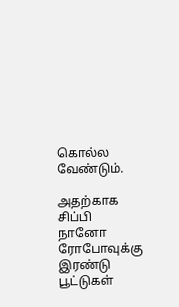கொல்ல வேண்டும்.

அதற்காக சிப்பி நானோ ரோபோவுக்கு இரண்டு பூட்டுகள்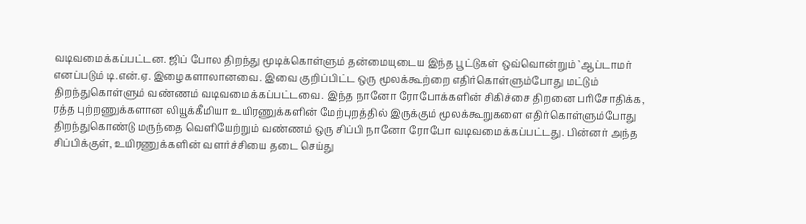வடிவமைக்கப்பட்டன. ஜிப் போல திறந்து மூடிக்கொள்ளும் தன்மையுடைய இந்த பூட்டுகள் ஒவ்வொன்றும் `ஆப்டாமர் எனப்படும் டி.என்.ஏ. இழைகளாலானவை. இவை குறிப்பிட்ட ஒரு மூலக்கூற்றை எதிர்கொள்ளும்போது மட்டும் திறந்துகொள்ளும் வண்ணம் வடிவமைக்கப்பட்டவை. இந்த நானோ ரோபோக்களின் சிகிச்சை திறனை பரிசோதிக்க, ரத்த புற்றணுக்களான லியூக்கீமியா உயிரணுக்களின் மேற்புறத்தில் இருக்கும் மூலக்கூறுகளை எதிர்கொள்ளும்போது திறந்துகொண்டு மருந்தை வெளியேற்றும் வண்ணம் ஒரு சிப்பி நானோ ரோபோ வடிவமைக்கப்பட்டது. பின்னர் அந்த சிப்பிக்குள், உயிரணுக்களின் வளர்ச்சியை தடை செய்து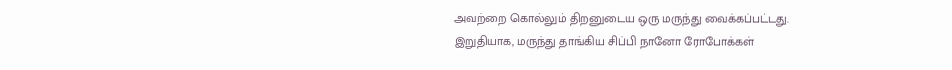அவற்றை கொல்லும் திறனுடைய ஒரு மருந்து வைக்கப்பட்டது.
இறுதியாக, மருந்து தாங்கிய சிப்பி நானோ ரோபோக்கள்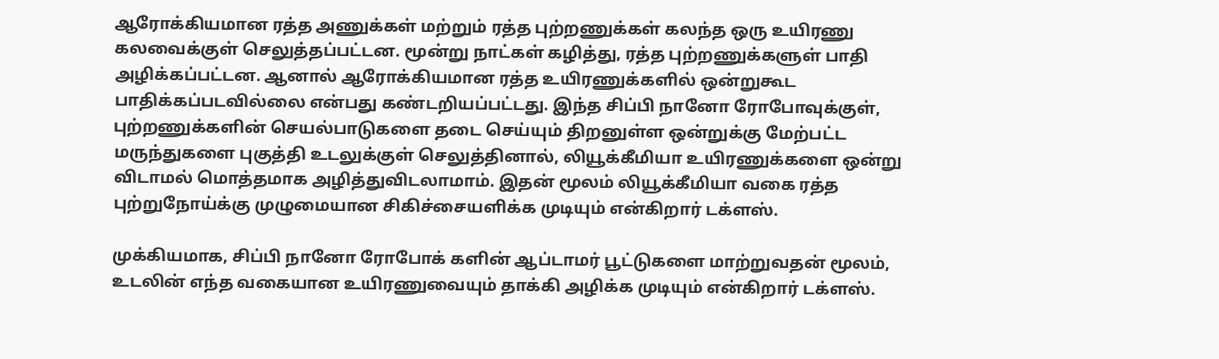ஆரோக்கியமான ரத்த அணுக்கள் மற்றும் ரத்த புற்றணுக்கள் கலந்த ஒரு உயிரணு கலவைக்குள் செலுத்தப்பட்டன. மூன்று நாட்கள் கழித்து, ரத்த புற்றணுக்களுள் பாதி அழிக்கப்பட்டன. ஆனால் ஆரோக்கியமான ரத்த உயிரணுக்களில் ஒன்றுகூட பாதிக்கப்படவில்லை என்பது கண்டறியப்பட்டது. இந்த சிப்பி நானோ ரோபோவுக்குள், புற்றணுக்களின் செயல்பாடுகளை தடை செய்யும் திறனுள்ள ஒன்றுக்கு மேற்பட்ட மருந்துகளை புகுத்தி உடலுக்குள் செலுத்தினால், லியூக்கீமியா உயிரணுக்களை ஒன்று விடாமல் மொத்தமாக அழித்துவிடலாமாம். இதன் மூலம் லியூக்கீமியா வகை ரத்த புற்றுநோய்க்கு முழுமையான சிகிச்சையளிக்க முடியும் என்கிறார் டக்ளஸ்.

முக்கியமாக, சிப்பி நானோ ரோபோக் களின் ஆப்டாமர் பூட்டுகளை மாற்றுவதன் மூலம், உடலின் எந்த வகையான உயிரணுவையும் தாக்கி அழிக்க முடியும் என்கிறார் டக்ளஸ்.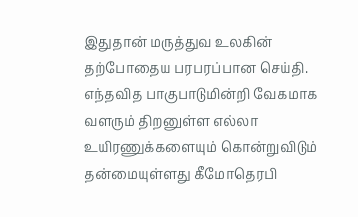இதுதான் மருத்துவ உலகின் தற்போதைய பரபரப்பான செய்தி. எந்தவித பாகுபாடுமின்றி வேகமாக வளரும் திறனுள்ள எல்லா உயிரணுக்களையும் கொன்றுவிடும் தன்மையுள்ளது கீமோதெரபி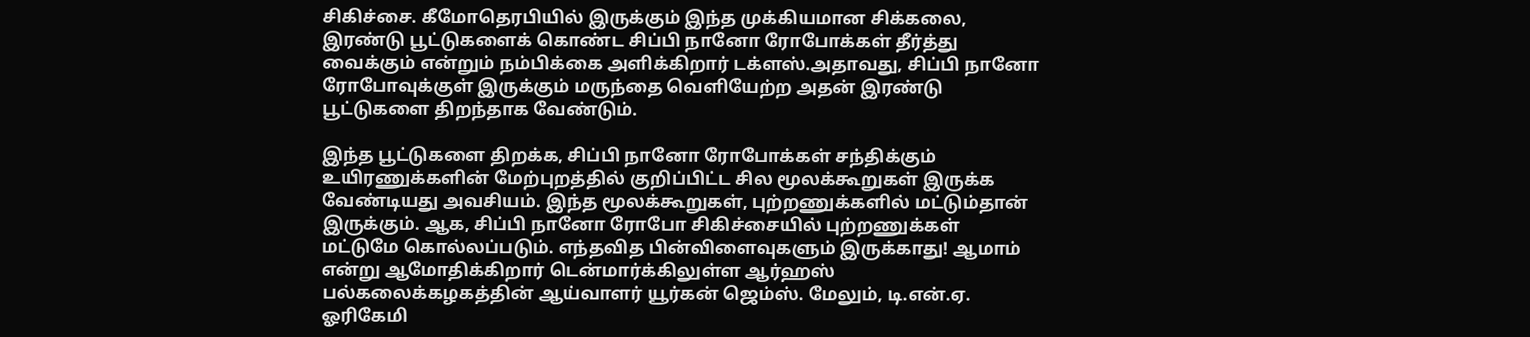சிகிச்சை. கீமோதெரபியில் இருக்கும் இந்த முக்கியமான சிக்கலை, இரண்டு பூட்டுகளைக் கொண்ட சிப்பி நானோ ரோபோக்கள் தீர்த்து வைக்கும் என்றும் நம்பிக்கை அளிக்கிறார் டக்ளஸ்.அதாவது, சிப்பி நானோ ரோபோவுக்குள் இருக்கும் மருந்தை வெளியேற்ற அதன் இரண்டு பூட்டுகளை திறந்தாக வேண்டும்.

இந்த பூட்டுகளை திறக்க, சிப்பி நானோ ரோபோக்கள் சந்திக்கும் உயிரணுக்களின் மேற்புறத்தில் குறிப்பிட்ட சில மூலக்கூறுகள் இருக்க வேண்டியது அவசியம். இந்த மூலக்கூறுகள், புற்றணுக்களில் மட்டும்தான் இருக்கும். ஆக, சிப்பி நானோ ரோபோ சிகிச்சையில் புற்றணுக்கள் மட்டுமே கொல்லப்படும். எந்தவித பின்விளைவுகளும் இருக்காது! ஆமாம் என்று ஆமோதிக்கிறார் டென்மார்க்கிலுள்ள ஆர்ஹஸ் பல்கலைக்கழகத்தின் ஆய்வாளர் யூர்கன் ஜெம்ஸ். மேலும், டி.என்.ஏ. ஓரிகேமி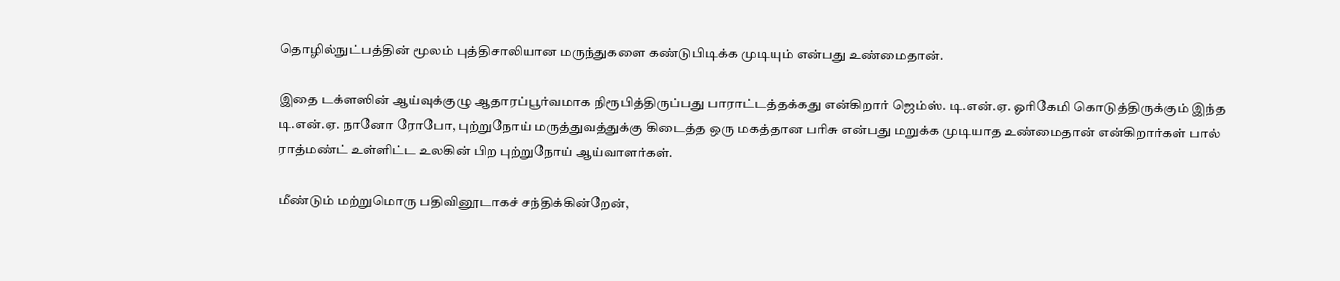தொழில்நுட்பத்தின் மூலம் புத்திசாலியான மருந்துகளை கண்டுபிடிக்க முடியும் என்பது உண்மைதான்.

இதை டக்ளஸின் ஆய்வுக்குழு ஆதாரப்பூர்வமாக நிரூபித்திருப்பது பாராட்டத்தக்கது என்கிறார் ஜெம்ஸ். டி.என்.ஏ. ஓரிகேமி கொடுத்திருக்கும் இந்த டி.என்.ஏ. நானோ ரோபோ, புற்றுநோய் மருத்துவத்துக்கு கிடைத்த ஒரு மகத்தான பரிசு என்பது மறுக்க முடியாத உண்மைதான் என்கிறார்கள் பால் ராத்மண்ட் உள்ளிட்ட உலகின் பிற புற்றுநோய் ஆய்வாளர்கள்.

மீண்டும் மற்றுமொரு பதிவினூடாகச் சந்திக்கின்றேன்,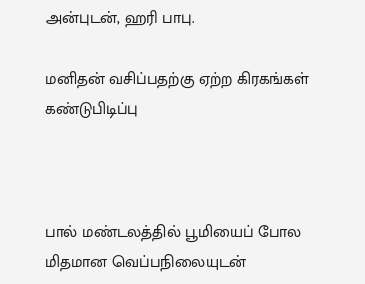அன்புடன், ஹரி பாபு.

மனிதன் வசிப்பதற்கு ஏற்ற கிரகங்கள் கண்டுபிடிப்பு



பால் மண்டலத்தில் பூமியைப் போல மிதமான வெப்பநிலையுடன்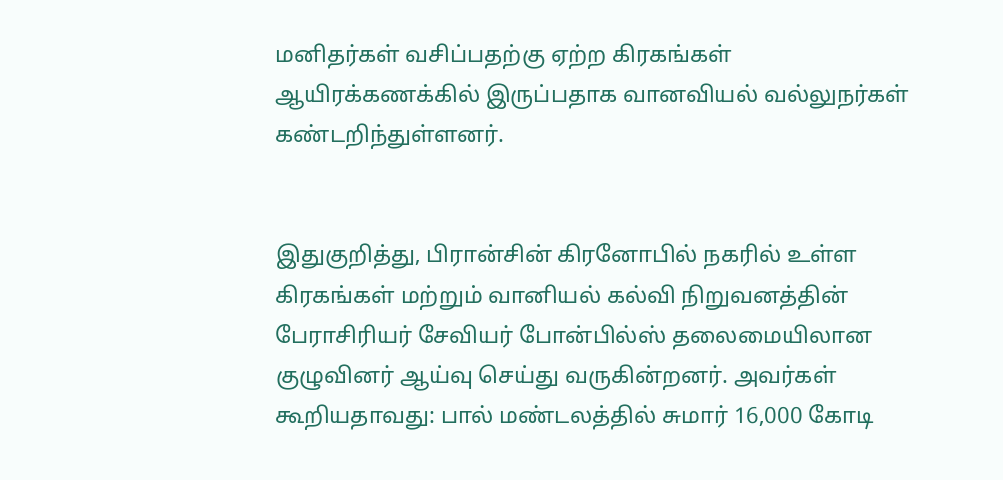மனிதர்கள் வசிப்பதற்கு ஏற்ற கிரகங்கள் ஆயிரக்கணக்கில் இருப்பதாக வானவியல் வல்லுநர்கள் கண்டறிந்துள்ளனர்.


இதுகுறித்து, பிரான்சின் கிரனோபில் நகரில் உள்ள கிரகங்கள் மற்றும் வானியல் கல்வி நிறுவனத்தின் பேராசிரியர் சேவியர் போன்பில்ஸ் தலைமையிலான குழுவினர் ஆய்வு செய்து வருகின்றனர். அவர்கள் கூறியதாவது: பால் மண்டலத்தில் சுமார் 16,000 கோடி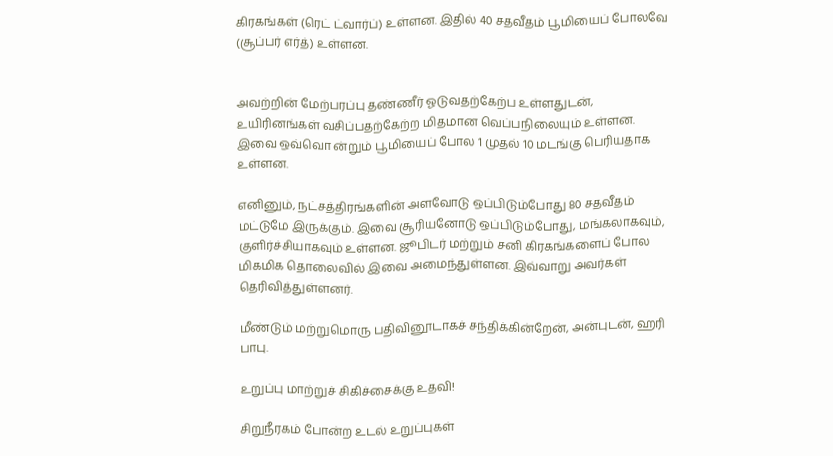கிரகங்கள் (ரெட் ட்வார்ப்) உள்ளன. இதில் 40 சதவீதம் பூமியைப் போலவே (சூப்பர் எர்த்) உள்ளன.


அவற்றின் மேற்பரப்பு தண்ணீர் ஓடுவதற்கேற்ப உள்ளதுடன், உயிரினங்கள் வசிப்பதற்கேற்ற மிதமான வெப்பநிலையும் உள்ளன. இவை ஒவ்வொ ன்றும் பூமியைப் போல 1 முதல் 10 மடங்கு பெரியதாக உள்ளன.

எனினும், நட்சத்திரங்களின் அளவோடு ஒப்பிடும்போது 80 சதவீதம் மட்டுமே இருக்கும். இவை சூரியனோடு ஒப்பிடும்போது, மங்கலாகவும், குளிர்ச்சியாகவும் உள்ளன. ஜூபிடர் மற்றும் சனி கிரகங்களைப் போல மிகமிக தொலைவில் இவை அமைந்துள்ளன. இவ்வாறு அவர்கள் தெரிவித்துள்ளனர்.

மீண்டும் மற்றுமொரு பதிவினூடாகச் சந்திக்கின்றேன், அன்புடன், ஹரி பாபு.

உறுப்பு மாற்றுச் சிகிச்சைக்கு உதவி!

சிறுநீரகம் போன்ற உடல் உறுப்புகள்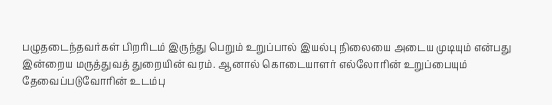பழுதடைந்தவர்கள் பிறரிடம் இருந்து பெறும் உறுப்பால் இயல்பு நிலையை அடைய முடியும் என்பது இன்றைய மருத்துவத் துறையின் வரம். ஆனால் கொடையாளர் எல்லோரின் உறுப்பையும் தேவைப்படுவோரின் உடம்பு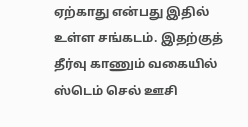ஏற்காது என்பது இதில் உள்ள சங்கடம். இதற்குத் தீர்வு காணும் வகையில் ஸ்டெம் செல் ஊசி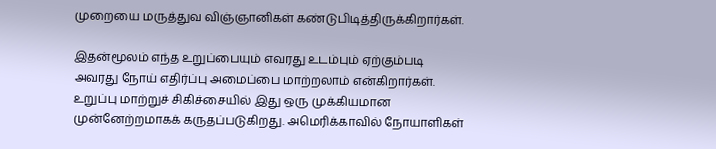முறையை மருத்துவ விஞ்ஞானிகள் கண்டுபிடித்திருக்கிறார்கள்.

இதன்மூலம் எந்த உறுப்பையும் எவரது உடம்பும் ஏற்கும்படி அவரது நோய் எதிர்ப்பு அமைப்பை மாற்றலாம் என்கிறார்கள். உறுப்பு மாற்றுச் சிகிச்சையில் இது ஒரு முக்கியமான முன்னேற்றமாகக் கருதப்படுகிறது. அமெரிக்காவில் நோயாளிகள்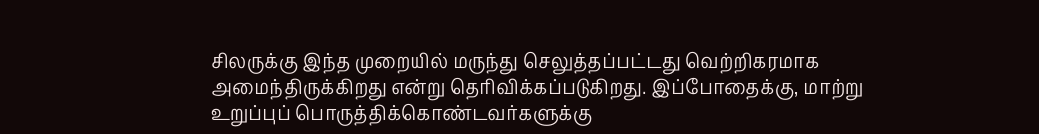சிலருக்கு இந்த முறையில் மருந்து செலுத்தப்பட்டது வெற்றிகரமாக அமைந்திருக்கிறது என்று தெரிவிக்கப்படுகிறது. இப்போதைக்கு, மாற்று உறுப்புப் பொருத்திக்கொண்டவர்களுக்கு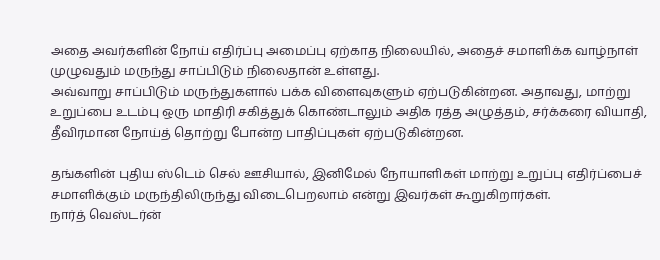அதை அவர்களின் நோய் எதிர்ப்பு அமைப்பு ஏற்காத நிலையில், அதைச் சமாளிக்க வாழ்நாள் முழுவதும் மருந்து சாப்பிடும் நிலைதான் உள்ளது.
அவ்வாறு சாப்பிடும் மருந்துகளால் பக்க விளைவுகளும் ஏற்படுகின்றன. அதாவது, மாற்று உறுப்பை உடம்பு ஒரு மாதிரி சகித்துக் கொண்டாலும் அதிக ரத்த அழுத்தம், சர்க்கரை வியாதி, தீவிரமான நோய்த் தொற்று போன்ற பாதிப்புகள் ஏற்படுகின்றன.

தங்களின் புதிய ஸ்டெம் செல் ஊசியால், இனிமேல் நோயாளிகள் மாற்று உறுப்பு எதிர்ப்பைச் சமாளிக்கும் மருந்திலிருந்து விடைபெறலாம் என்று இவர்கள் கூறுகிறார்கள்.
நார்த் வெஸ்டர்ன்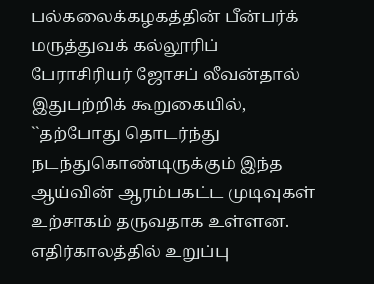பல்கலைக்கழகத்தின் பீன்பர்க் மருத்துவக் கல்லூரிப் பேராசிரியர் ஜோசப் லீவன்தால் இதுபற்றிக் கூறுகையில், ``தற்போது தொடர்ந்து நடந்துகொண்டிருக்கும் இந்த ஆய்வின் ஆரம்பகட்ட முடிவுகள் உற்சாகம் தருவதாக உள்ளன. எதிர்காலத்தில் உறுப்பு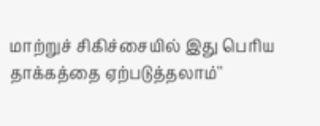மாற்றுச் சிகிச்சையில் இது பெரிய தாக்கத்தை ஏற்படுத்தலாம்''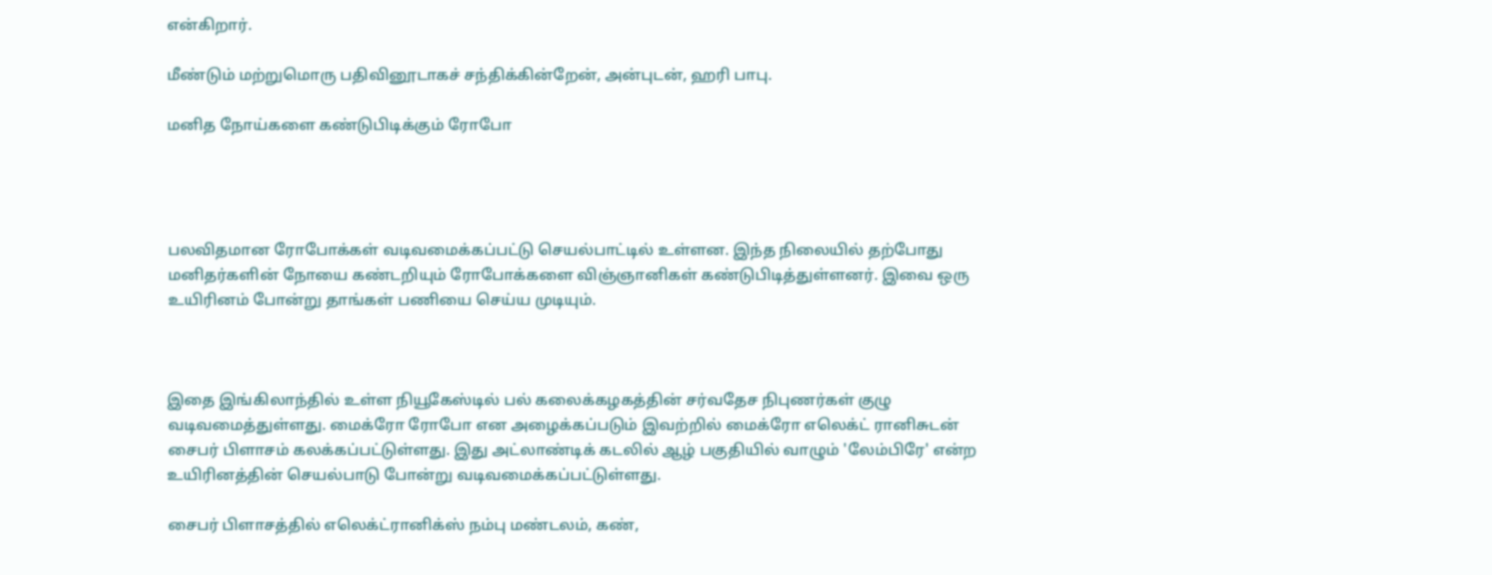என்கிறார்.

மீண்டும் மற்றுமொரு பதிவினூடாகச் சந்திக்கின்றேன், அன்புடன், ஹரி பாபு.

மனித நோய்களை கண்டுபிடிக்கும் ரோபோ




பலவிதமான ரோபோக்கள் வடிவமைக்கப்பட்டு செயல்பாட்டில் உள்ளன. இந்த நிலையில் தற்போது மனிதர்களின் நோயை கண்டறியும் ரோபோக்களை விஞ்ஞானிகள் கண்டுபிடித்துள்ளனர். இவை ஒரு உயிரினம் போன்று தாங்கள் பணியை செய்ய முடியும்.



இதை இங்கிலாந்தில் உள்ள நியூகேஸ்டில் பல் கலைக்கழகத்தின் சர்வதேச நிபுணர்கள் குழு வடிவமைத்துள்ளது. மைக்ரோ ரோபோ என அழைக்கப்படும் இவற்றில் மைக்ரோ எலெக்ட் ரானிசுடன் சைபர் பிளாசம் கலக்கப்பட்டுள்ளது. இது அட்லாண்டிக் கடலில் ஆழ் பகுதியில் வாழும் 'லேம்பிரே' என்ற உயிரினத்தின் செயல்பாடு போன்று வடிவமைக்கப்பட்டுள்ளது.

சைபர் பிளாசத்தில் எலெக்ட்ரானிக்ஸ் நம்பு மண்டலம், கண்,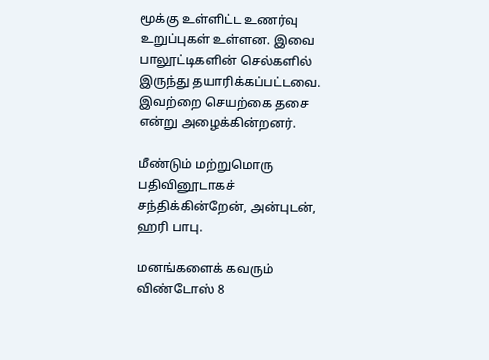மூக்கு உள்ளிட்ட உணர்வு உறுப்புகள் உள்ளன. இவை பாலூட்டிகளின் செல்களில் இருந்து தயாரிக்கப்பட்டவை. இவற்றை செயற்கை தசை என்று அழைக்கின்றனர்.

மீண்டும் மற்றுமொரு பதிவினூடாகச் சந்திக்கின்றேன், அன்புடன், ஹரி பாபு.

மனங்களைக் கவரும் விண்டோஸ் 8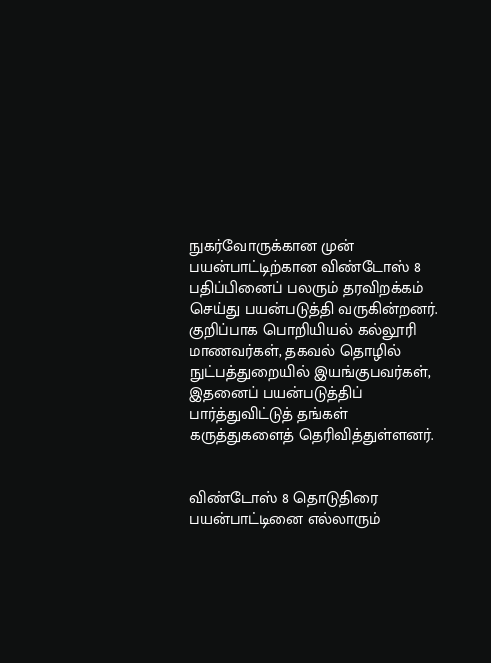நுகர்வோருக்கான முன் பயன்பாட்டிற்கான விண்டோஸ் 8 பதிப்பினைப் பலரும் தரவிறக்கம் செய்து பயன்படுத்தி வருகின்றனர். குறிப்பாக பொறியியல் கல்லூரி மாணவர்கள், தகவல் தொழில் நுட்பத்துறையில் இயங்குபவர்கள், இதனைப் பயன்படுத்திப் பார்த்துவிட்டுத் தங்கள் கருத்துகளைத் தெரிவித்துள்ளனர்.


விண்டோஸ் 8 தொடுதிரை பயன்பாட்டினை எல்லாரும்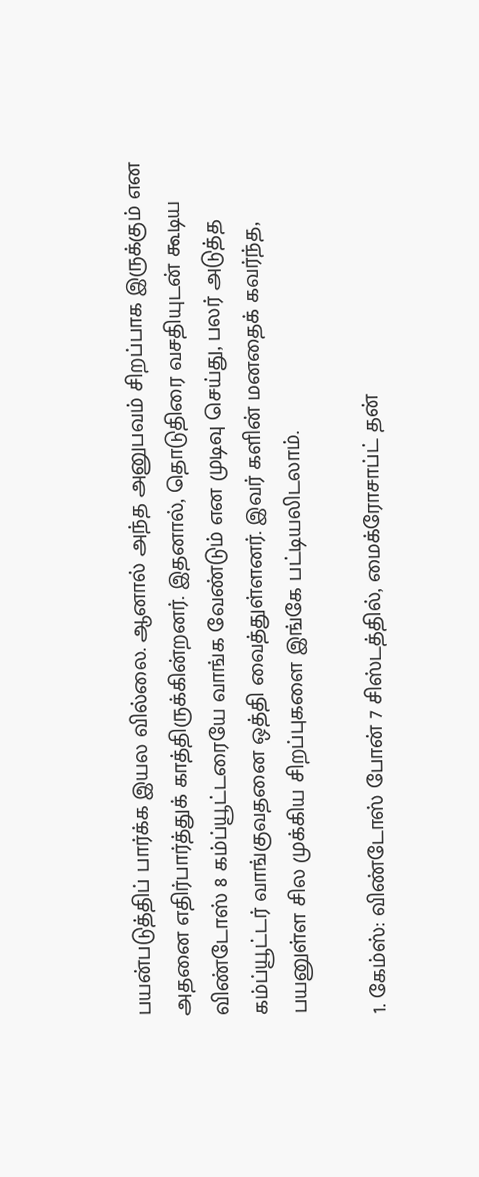பயன்படுத்திப் பார்க்க இயல வில்லை. ஆனால் அந்த அனுபவம் சிறப்பாக இருக்கும் என அதனை எதிர்பார்த்துக் காத்திருக்கின்றனர். இதனால், தொடுதிரை வசதியுடன் கூடிய விண்டோஸ் 8 கம்ப்யூட்டரையே வாங்க வேண்டும் என முடிவு செய்து, பலர் அடுத்த கம்ப்யூட்டர் வாங்குவதனை ஒத்தி வைத்துள்ளனர். இவர் களின் மனதைக் கவர்ந்த, பயனுள்ள சில முக்கிய சிறப்புகளை இங்கே பட்டியலிடலாம்.

1. கேம்ஸ்: விண்டோஸ் போன் 7 சிஸ்டத்தில், மைக்ரோசாப்ட் தன்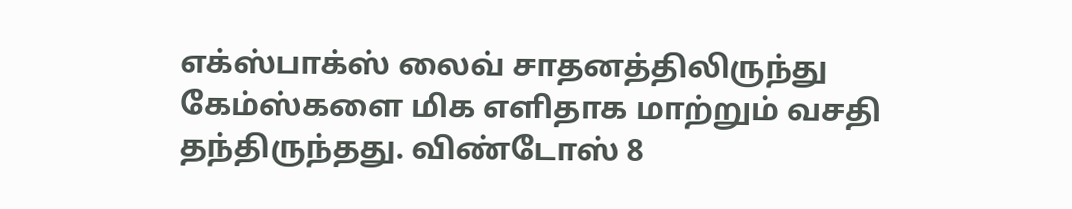எக்ஸ்பாக்ஸ் லைவ் சாதனத்திலிருந்து கேம்ஸ்களை மிக எளிதாக மாற்றும் வசதி தந்திருந்தது. விண்டோஸ் 8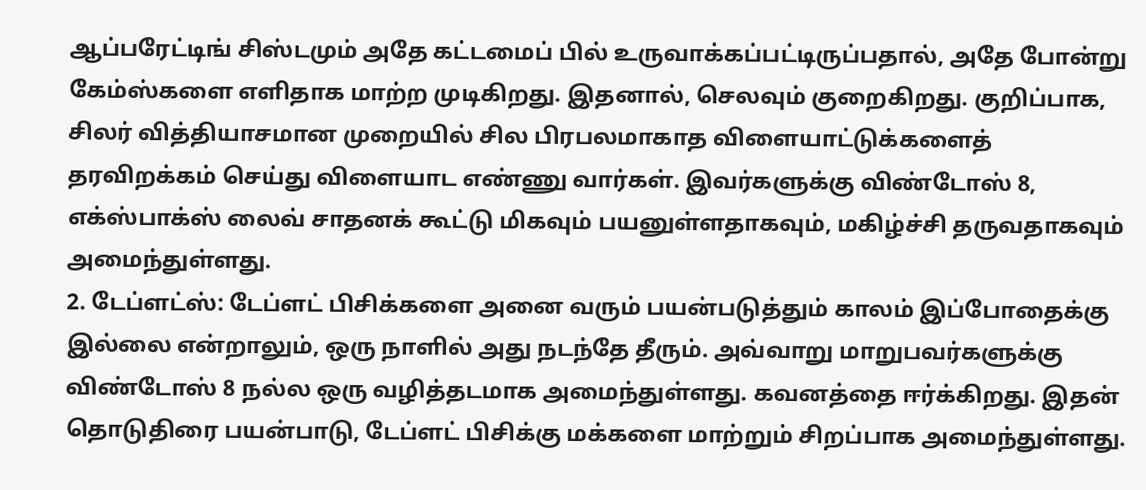ஆப்பரேட்டிங் சிஸ்டமும் அதே கட்டமைப் பில் உருவாக்கப்பட்டிருப்பதால், அதே போன்று கேம்ஸ்களை எளிதாக மாற்ற முடிகிறது. இதனால், செலவும் குறைகிறது. குறிப்பாக, சிலர் வித்தியாசமான முறையில் சில பிரபலமாகாத விளையாட்டுக்களைத் தரவிறக்கம் செய்து விளையாட எண்ணு வார்கள். இவர்களுக்கு விண்டோஸ் 8, எக்ஸ்பாக்ஸ் லைவ் சாதனக் கூட்டு மிகவும் பயனுள்ளதாகவும், மகிழ்ச்சி தருவதாகவும் அமைந்துள்ளது.
2. டேப்ளட்ஸ்: டேப்ளட் பிசிக்களை அனை வரும் பயன்படுத்தும் காலம் இப்போதைக்கு இல்லை என்றாலும், ஒரு நாளில் அது நடந்தே தீரும். அவ்வாறு மாறுபவர்களுக்கு விண்டோஸ் 8 நல்ல ஒரு வழித்தடமாக அமைந்துள்ளது. கவனத்தை ஈர்க்கிறது. இதன் தொடுதிரை பயன்பாடு, டேப்ளட் பிசிக்கு மக்களை மாற்றும் சிறப்பாக அமைந்துள்ளது.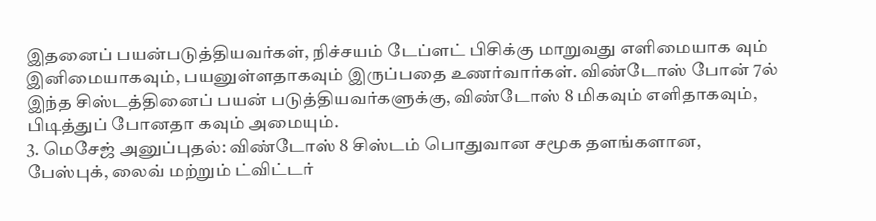இதனைப் பயன்படுத்தியவர்கள், நிச்சயம் டேப்ளட் பிசிக்கு மாறுவது எளிமையாக வும் இனிமையாகவும், பயனுள்ளதாகவும் இருப்பதை உணர்வார்கள். விண்டோஸ் போன் 7ல் இந்த சிஸ்டத்தினைப் பயன் படுத்தியவர்களுக்கு, விண்டோஸ் 8 மிகவும் எளிதாகவும், பிடித்துப் போனதா கவும் அமையும்.
3. மெசேஜ் அனுப்புதல்: விண்டோஸ் 8 சிஸ்டம் பொதுவான சமூக தளங்களான, பேஸ்புக், லைவ் மற்றும் ட்விட்டர்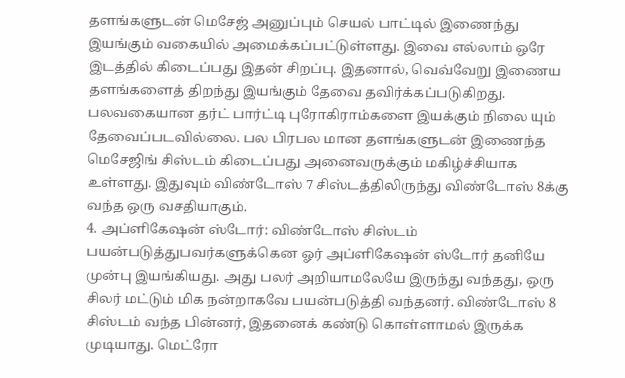தளங்களுடன் மெசேஜ் அனுப்பும் செயல் பாட்டில் இணைந்து இயங்கும் வகையில் அமைக்கப்பட்டுள்ளது. இவை எல்லாம் ஒரே இடத்தில் கிடைப்பது இதன் சிறப்பு. இதனால், வெவ்வேறு இணைய தளங்களைத் திறந்து இயங்கும் தேவை தவிர்க்கப்படுகிறது. பலவகையான தர்ட் பார்ட்டி புரோகிராம்களை இயக்கும் நிலை யும் தேவைப்படவில்லை. பல பிரபல மான தளங்களுடன் இணைந்த மெசேஜிங் சிஸ்டம் கிடைப்பது அனைவருக்கும் மகிழ்ச்சியாக உள்ளது. இதுவும் விண்டோஸ் 7 சிஸ்டத்திலிருந்து விண்டோஸ் 8க்கு வந்த ஒரு வசதியாகும்.
4. அப்ளிகேஷன் ஸ்டோர்: விண்டோஸ் சிஸ்டம் பயன்படுத்துபவர்களுக்கென ஓர் அப்ளிகேஷன் ஸ்டோர் தனியே முன்பு இயங்கியது. அது பலர் அறியாமலேயே இருந்து வந்தது, ஒரு சிலர் மட்டும் மிக நன்றாகவே பயன்படுத்தி வந்தனர். விண்டோஸ் 8 சிஸ்டம் வந்த பின்னர், இதனைக் கண்டு கொள்ளாமல் இருக்க முடியாது. மெட்ரோ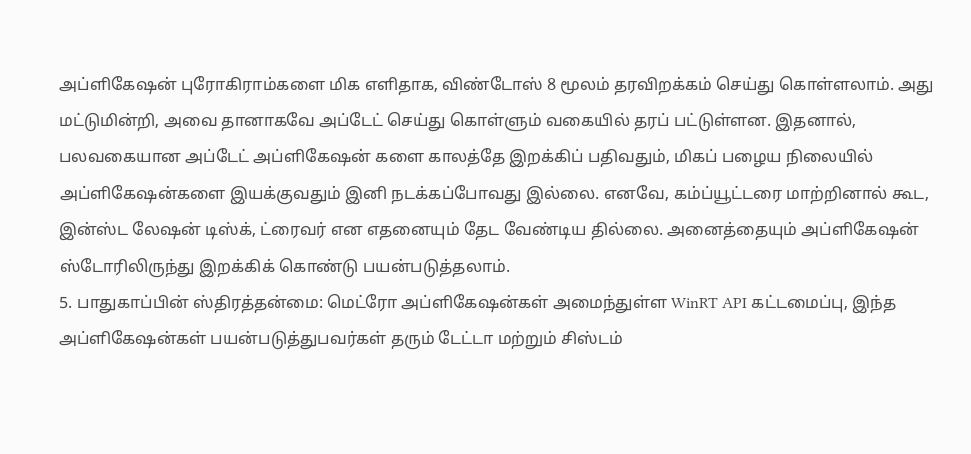அப்ளிகேஷன் புரோகிராம்களை மிக எளிதாக, விண்டோஸ் 8 மூலம் தரவிறக்கம் செய்து கொள்ளலாம். அது மட்டுமின்றி, அவை தானாகவே அப்டேட் செய்து கொள்ளும் வகையில் தரப் பட்டுள்ளன. இதனால், பலவகையான அப்டேட் அப்ளிகேஷன் களை காலத்தே இறக்கிப் பதிவதும், மிகப் பழைய நிலையில் அப்ளிகேஷன்களை இயக்குவதும் இனி நடக்கப்போவது இல்லை. எனவே, கம்ப்யூட்டரை மாற்றினால் கூட, இன்ஸ்ட லேஷன் டிஸ்க், ட்ரைவர் என எதனையும் தேட வேண்டிய தில்லை. அனைத்தையும் அப்ளிகேஷன் ஸ்டோரிலிருந்து இறக்கிக் கொண்டு பயன்படுத்தலாம்.
5. பாதுகாப்பின் ஸ்திரத்தன்மை: மெட்ரோ அப்ளிகேஷன்கள் அமைந்துள்ள WinRT API கட்டமைப்பு, இந்த அப்ளிகேஷன்கள் பயன்படுத்துபவர்கள் தரும் டேட்டா மற்றும் சிஸ்டம்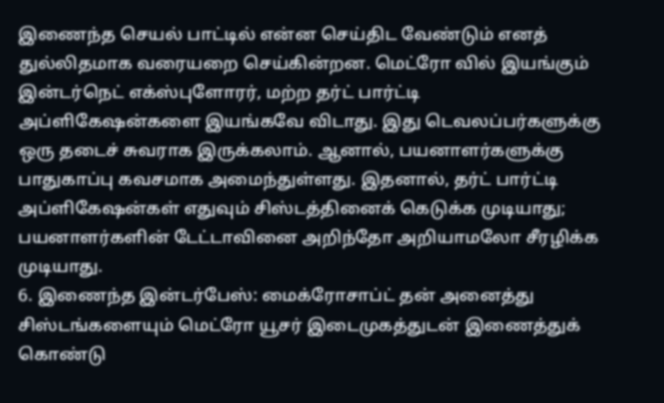இணைந்த செயல் பாட்டில் என்ன செய்திட வேண்டும் எனத் துல்லிதமாக வரையறை செய்கின்றன. மெட்ரோ வில் இயங்கும் இன்டர்நெட் எக்ஸ்புளோரர், மற்ற தர்ட் பார்ட்டி அப்ளிகேஷன்களை இயங்கவே விடாது. இது டெவலப்பர்களுக்கு ஒரு தடைச் சுவராக இருக்கலாம். ஆனால், பயனாளர்களுக்கு பாதுகாப்பு கவசமாக அமைந்துள்ளது. இதனால், தர்ட் பார்ட்டி அப்ளிகேஷன்கள் எதுவும் சிஸ்டத்தினைக் கெடுக்க முடியாது; பயனாளர்களின் டேட்டாவினை அறிந்தோ அறியாமலோ சீரழிக்க முடியாது.
6. இணைந்த இன்டர்பேஸ்: மைக்ரோசாப்ட் தன் அனைத்து சிஸ்டங்களையும் மெட்ரோ யூசர் இடைமுகத்துடன் இணைத்துக் கொண்டு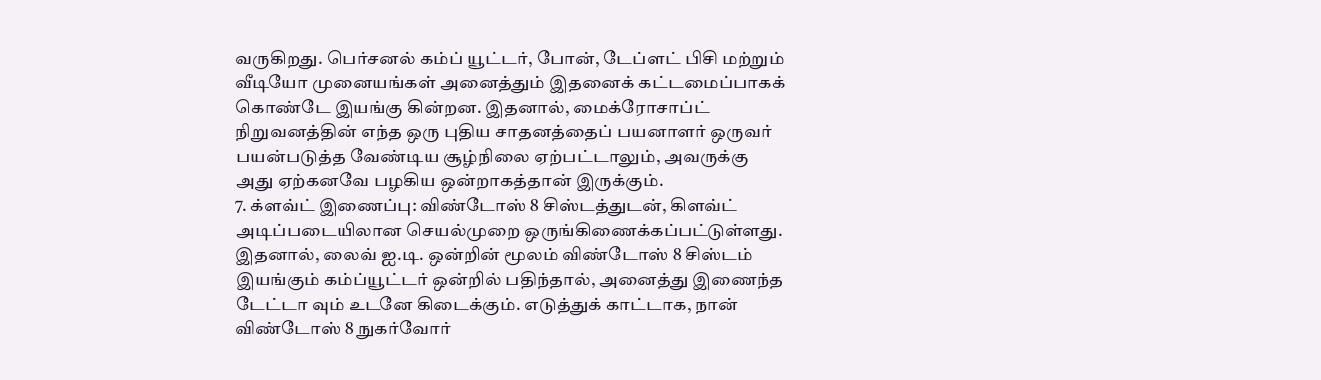வருகிறது. பெர்சனல் கம்ப் யூட்டர், போன், டேப்ளட் பிசி மற்றும் வீடியோ முனையங்கள் அனைத்தும் இதனைக் கட்டமைப்பாகக் கொண்டே இயங்கு கின்றன. இதனால், மைக்ரோசாப்ட் நிறுவனத்தின் எந்த ஒரு புதிய சாதனத்தைப் பயனாளர் ஒருவர் பயன்படுத்த வேண்டிய சூழ்நிலை ஏற்பட்டாலும், அவருக்கு அது ஏற்கனவே பழகிய ஒன்றாகத்தான் இருக்கும்.
7. க்ளவ்ட் இணைப்பு: விண்டோஸ் 8 சிஸ்டத்துடன், கிளவ்ட் அடிப்படையிலான செயல்முறை ஒருங்கிணைக்கப்பட்டுள்ளது. இதனால், லைவ் ஐ.டி. ஒன்றின் மூலம் விண்டோஸ் 8 சிஸ்டம் இயங்கும் கம்ப்யூட்டர் ஒன்றில் பதிந்தால், அனைத்து இணைந்த டேட்டா வும் உடனே கிடைக்கும். எடுத்துக் காட்டாக, நான் விண்டோஸ் 8 நுகர்வோர்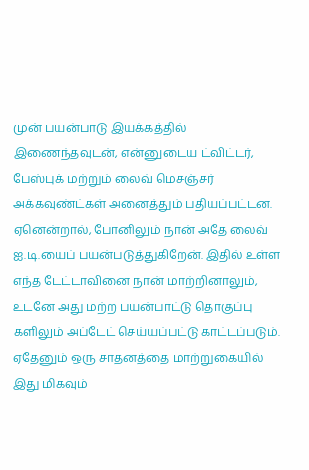முன் பயன்பாடு இயக்கத்தில் இணைந்தவுடன், என்னுடைய ட்விட்டர், பேஸ்புக் மற்றும் லைவ் மெசஞ்சர் அக்கவுண்ட்கள் அனைத்தும் பதியப்பட்டன. ஏனென்றால், போனிலும் நான் அதே லைவ் ஐ.டி.யைப் பயன்படுத்துகிறேன். இதில் உள்ள எந்த டேட்டாவினை நான் மாற்றினாலும், உடனே அது மற்ற பயன்பாட்டு தொகுப்பு களிலும் அப்டேட் செய்யப்பட்டு காட்டப்படும். ஏதேனும் ஒரு சாதனத்தை மாற்றுகையில் இது மிகவும்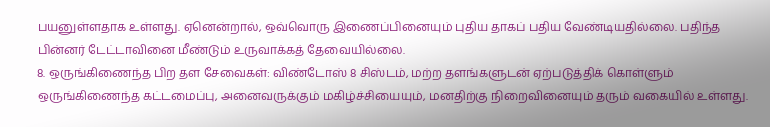பயனுள்ளதாக உள்ளது. ஏனென்றால், ஒவ்வொரு இணைப்பினையும் புதிய தாகப் பதிய வேண்டியதில்லை. பதிந்த பின்னர் டேட்டாவினை மீண்டும் உருவாக்கத் தேவையில்லை.
8. ஒருங்கிணைந்த பிற தள சேவைகள்: விண்டோஸ் 8 சிஸ்டம், மற்ற தளங்களுடன் ஏற்படுத்திக் கொள்ளும் ஒருங்கிணைந்த கட்டமைப்பு, அனைவருக்கும் மகிழ்ச்சியையும், மனதிற்கு நிறைவினையும் தரும் வகையில் உள்ளது.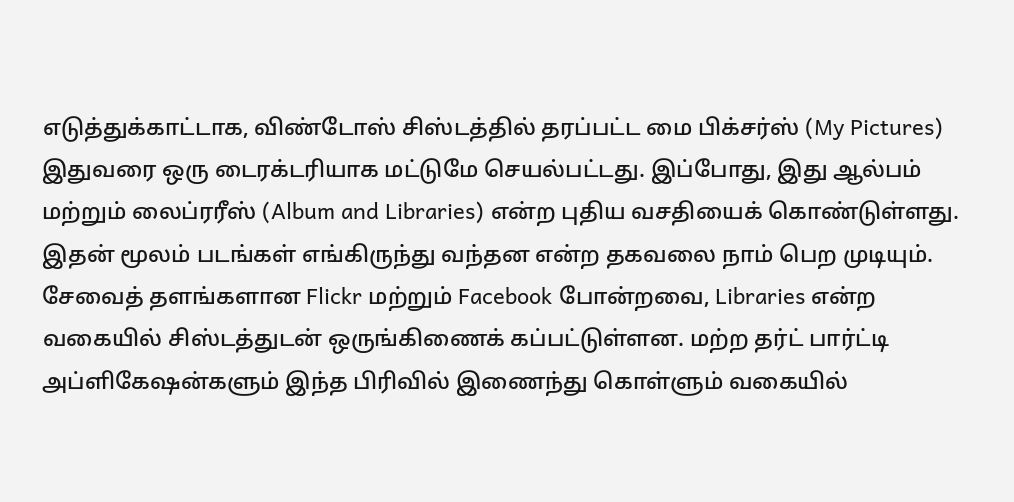எடுத்துக்காட்டாக, விண்டோஸ் சிஸ்டத்தில் தரப்பட்ட மை பிக்சர்ஸ் (My Pictures) இதுவரை ஒரு டைரக்டரியாக மட்டுமே செயல்பட்டது. இப்போது, இது ஆல்பம் மற்றும் லைப்ரரீஸ் (Album and Libraries) என்ற புதிய வசதியைக் கொண்டுள்ளது. இதன் மூலம் படங்கள் எங்கிருந்து வந்தன என்ற தகவலை நாம் பெற முடியும். சேவைத் தளங்களான Flickr மற்றும் Facebook போன்றவை, Libraries என்ற வகையில் சிஸ்டத்துடன் ஒருங்கிணைக் கப்பட்டுள்ளன. மற்ற தர்ட் பார்ட்டி அப்ளிகேஷன்களும் இந்த பிரிவில் இணைந்து கொள்ளும் வகையில்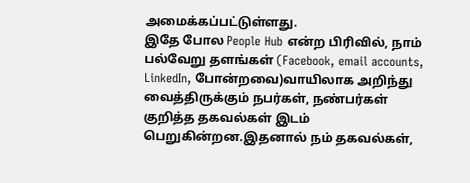அமைக்கப்பட்டுள்ளது.
இதே போல People Hub என்ற பிரிவில், நாம் பல்வேறு தளங்கள் (Facebook, email accounts, LinkedIn, போன்றவை)வாயிலாக அறிந்து வைத்திருக்கும் நபர்கள், நண்பர்கள் குறித்த தகவல்கள் இடம் பெறுகின்றன.இதனால் நம் தகவல்கள்,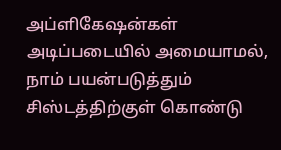அப்ளிகேஷன்கள் அடிப்படையில் அமையாமல், நாம் பயன்படுத்தும் சிஸ்டத்திற்குள் கொண்டு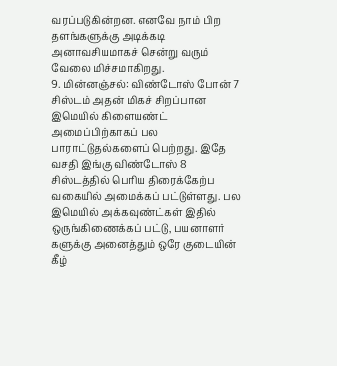வரப்படுகின்றன. எனவே நாம் பிற தளங்களுக்கு அடிக்கடி அனாவசியமாகச் சென்று வரும் வேலை மிச்சமாகிறது.
9. மின்னஞ்சல்: விண்டோஸ் போன் 7 சிஸ்டம் அதன் மிகச் சிறப்பான இமெயில் கிளையண்ட் அமைப்பிற்காகப் பல பாராட்டுதல்களைப் பெற்றது. இதே வசதி இங்கு விண்டோஸ் 8 சிஸ்டத்தில் பெரிய திரைக்கேற்ப வகையில் அமைக்கப் பட்டுள்ளது. பல இமெயில் அக்கவுண்ட்கள் இதில் ஒருங்கிணைக்கப் பட்டு, பயனாளர் களுக்கு அனைத்தும் ஒரே குடையின் கீழ்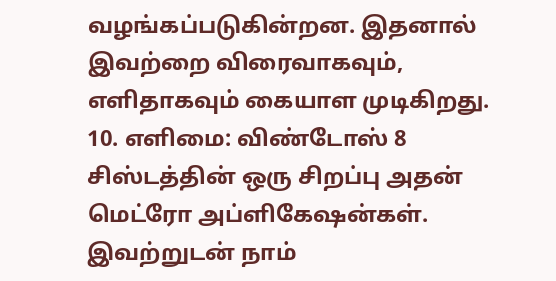வழங்கப்படுகின்றன. இதனால் இவற்றை விரைவாகவும், எளிதாகவும் கையாள முடிகிறது.
10. எளிமை: விண்டோஸ் 8 சிஸ்டத்தின் ஒரு சிறப்பு அதன் மெட்ரோ அப்ளிகேஷன்கள். இவற்றுடன் நாம்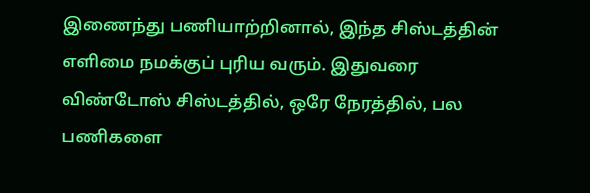இணைந்து பணியாற்றினால், இந்த சிஸ்டத்தின் எளிமை நமக்குப் புரிய வரும். இதுவரை விண்டோஸ் சிஸ்டத்தில், ஒரே நேரத்தில், பல பணிகளை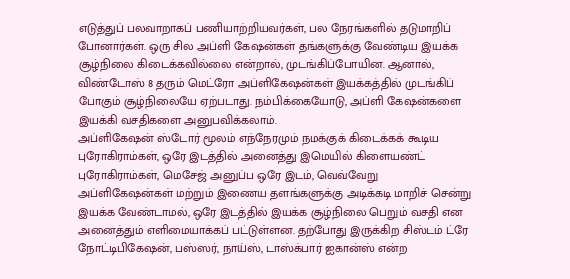எடுத்துப் பலவாறாகப் பணியாற்றியவர்கள், பல நேரங்களில் தடுமாறிப் போனார்கள். ஒரு சில அப்ளி கேஷன்கள் தங்களுக்கு வேண்டிய இயக்க சூழ்நிலை கிடைக்கவில்லை என்றால், முடங்கிப்போயின. ஆனால், விண்டோஸ் 8 தரும் மெட்ரோ அப்ளிகேஷன்கள் இயக்கத்தில் முடங்கிப் போகும் சூழ்நிலையே ஏற்படாது. நம்பிக்கையோடு, அப்ளி கேஷன்களை இயக்கி வசதிகளை அனுபவிக்கலாம்.
அப்ளிகேஷன் ஸ்டோர் மூலம் எந்நேரமும் நமக்குக் கிடைக்கக் கூடிய புரோகிராம்கள், ஒரே இடத்தில் அனைத்து இமெயில் கிளையண்ட் புரோகிராம்கள், மெசேஜ் அனுப்ப ஒரே இடம், வெவ்வேறு அப்ளிகேஷன்கள் மற்றும் இணைய தளங்களுக்கு அடிக்கடி மாறிச் சென்று இயக்க வேண்டாமல், ஒரே இடத்தில் இயக்க சூழ்நிலை பெறும் வசதி என அனைத்தும் எளிமையாக்கப் பட்டுள்ளன. தற்போது இருக்கிற சிஸ்டம் ட்ரே நோட்டிபிகேஷன், பஸ்ஸர், நாய்ஸ், டாஸ்க்பார் ஐகான்ஸ் என்ற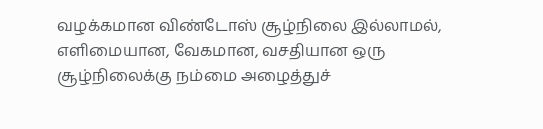வழக்கமான விண்டோஸ் சூழ்நிலை இல்லாமல், எளிமையான, வேகமான, வசதியான ஒரு சூழ்நிலைக்கு நம்மை அழைத்துச்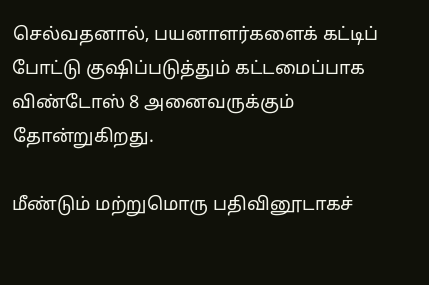செல்வதனால், பயனாளர்களைக் கட்டிப் போட்டு குஷிப்படுத்தும் கட்டமைப்பாக விண்டோஸ் 8 அனைவருக்கும் தோன்றுகிறது.

மீண்டும் மற்றுமொரு பதிவினூடாகச்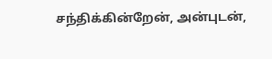சந்திக்கின்றேன், அன்புடன்,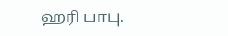ஹரி பாபு.